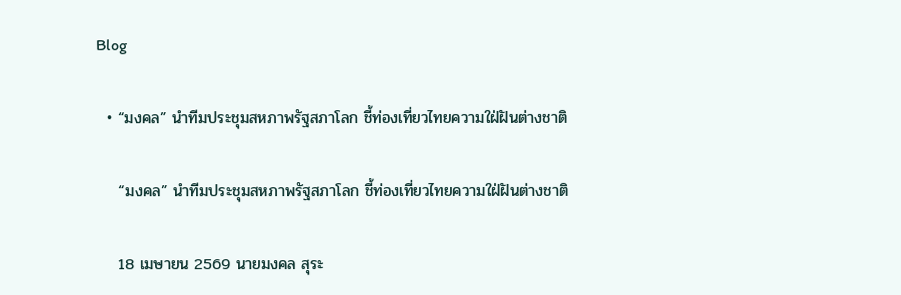Blog

  • “มงคล” นำทีมประชุมสหภาพรัฐสภาโลก ชี้ท่องเที่ยวไทยความใฝ่ฝันต่างชาติ

    “มงคล” นำทีมประชุมสหภาพรัฐสภาโลก ชี้ท่องเที่ยวไทยความใฝ่ฝันต่างชาติ

    18 เมษายน 2569 นายมงคล สุระ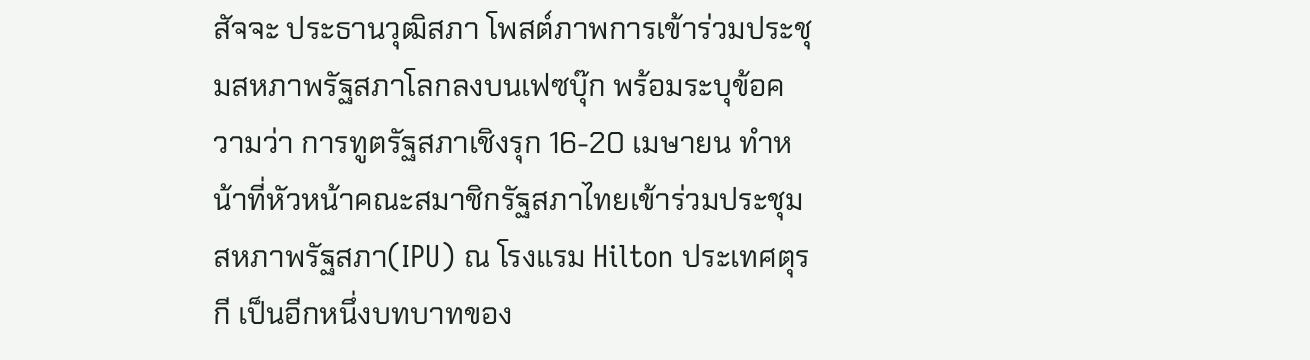สัจจะ ประธานวุฒิสภา โพสต์ภาพการเข้าร่วมประชุมสหภาพรัฐสภาโลกลงบนเฟซบุ๊ก พร้อมระบุข้อความว่า การทูตรัฐสภาเชิงรุก 16-20 เมษายน ทำหน้าที่หัวหน้าคณะสมาชิกรัฐสภาไทยเข้าร่วมประชุมสหภาพรัฐสภา(IPU) ณ โรงแรม Hilton ประเทศตุรกี เป็นอีกหนึ่งบทบาทของ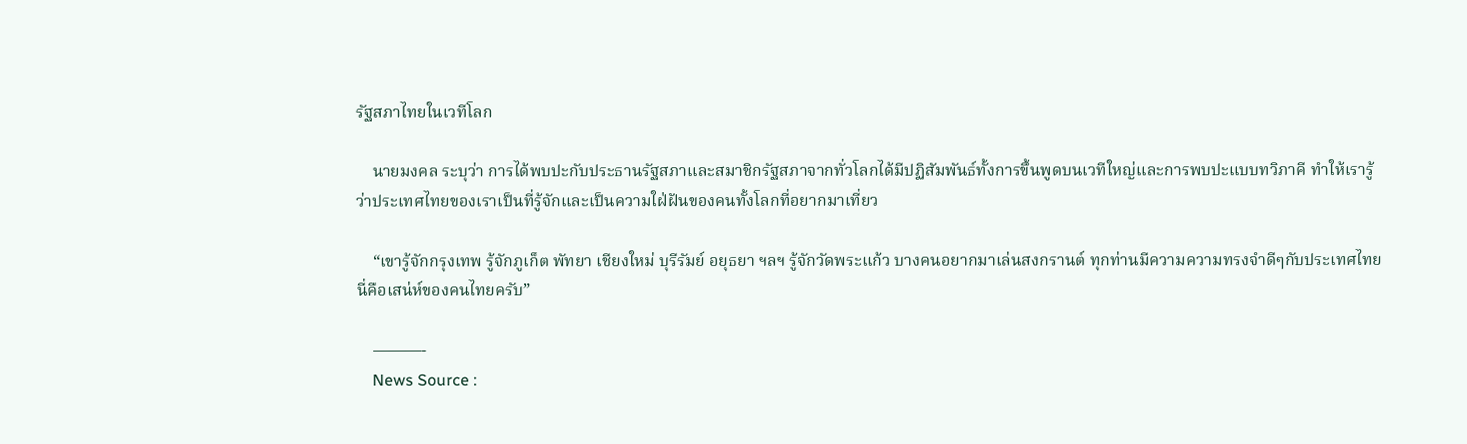รัฐสภาไทยในเวทีโลก

    นายมงคล ระบุว่า การได้พบปะกับประธานรัฐสภาและสมาชิกรัฐสภาจากทั่วโลกได้มีปฏิสัมพันธ์ทั้งการขึ้นพูดบนเวทีใหญ่และการพบปะแบบทวิภาคี ทำให้เรารู้ว่าประเทศไทยของเราเป็นที่รู้จักและเป็นความใฝ่ฝันของคนทั้งโลกที่อยากมาเที่ยว

    “เขารู้จักกรุงเทพ รู้จักภูเก็ต พัทยา เชียงใหม่ บุรีรัมย์ อยุธยา ฯลฯ รู้จักวัดพระแก้ว บางคนอยากมาเล่นสงกรานต์ ทุกท่านมีความความทรงจำดีๆกับประเทศไทย นี่คือเสน่ห์ของคนไทยครับ”

    ———-
    News Source :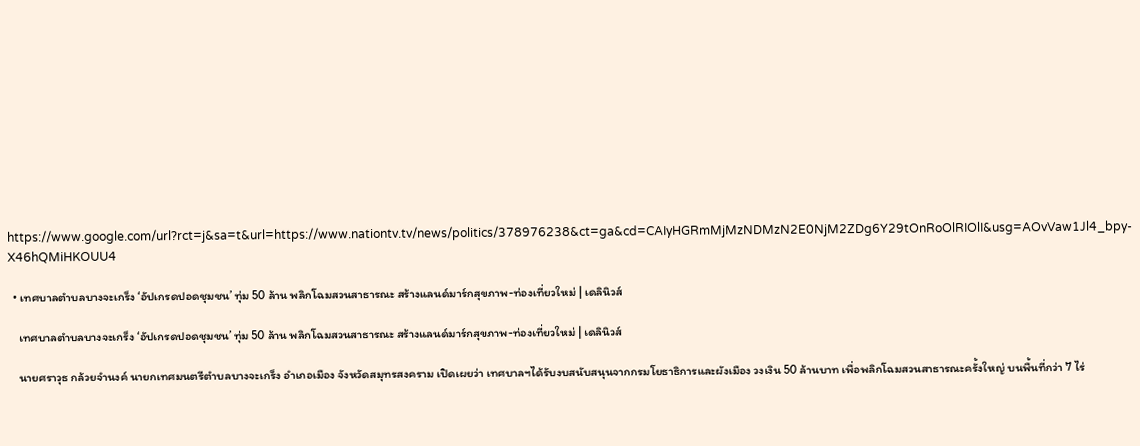https://www.google.com/url?rct=j&sa=t&url=https://www.nationtv.tv/news/politics/378976238&ct=ga&cd=CAIyHGRmMjMzNDMzN2E0NjM2ZDg6Y29tOnRoOlRIOlI&usg=AOvVaw1Jl4_bpy-X46hQMiHKOUU4

  • เทศบาลตำบลบางจะเกร็ง ‘อัปเกรดปอดชุมชน’ ทุ่ม 50 ล้าน พลิกโฉมสวนสาธารณะ สร้างแลนด์มาร์กสุขภาพ-ท่องเที่ยวใหม่ | เดลินิวส์

    เทศบาลตำบลบางจะเกร็ง ‘อัปเกรดปอดชุมชน’ ทุ่ม 50 ล้าน พลิกโฉมสวนสาธารณะ สร้างแลนด์มาร์กสุขภาพ-ท่องเที่ยวใหม่ | เดลินิวส์

    นายศราวุธ กล้วยจำนงค์ นายกเทศมนตรีตำบลบางจะเกร็ง อำเภอเมือง จังหวัดสมุทรสงคราม เปิดเผยว่า เทศบาลฯได้รับงบสนับสนุนจากกรมโยธาธิการและผังเมือง วงเงิน 50 ล้านบาท เพื่อพลิกโฉมสวนสาธารณะครั้งใหญ่ บนพื้นที่กว่า 7 ไร่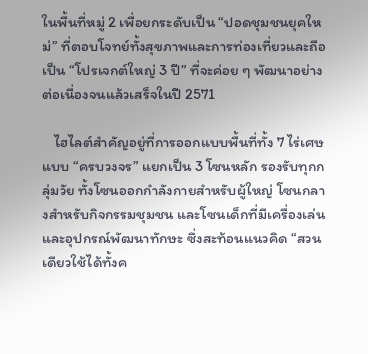ในพื้นที่หมู่ 2 เพื่อยกระดับเป็น “ปอดชุมชนยุคใหม่” ที่ตอบโจทย์ทั้งสุขภาพและการท่องเที่ยวและถือเป็น “โปรเจกต์ใหญ่ 3 ปี” ที่จะค่อย ๆ พัฒนาอย่างต่อเนื่องจนแล้วเสร็จในปี 2571

    ไฮไลต์สำคัญอยู่ที่การออกแบบพื้นที่ทั้ง 7 ไร่เศษแบบ “ครบวงจร” แยกเป็น 3 โซนหลัก รองรับทุกกลุ่มวัย ทั้งโซนออกกำลังกายสำหรับผู้ใหญ่ โซนกลางสำหรับกิจกรรมชุมชน และโซนเด็กที่มีเครื่องเล่นและอุปกรณ์พัฒนาทักษะ ซึ่งสะท้อนแนวคิด “สวนเดียวใช้ได้ทั้งค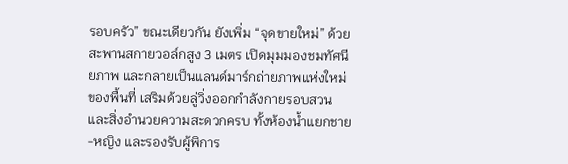รอบครัว” ขณะเดียวกัน ยังเพิ่ม “จุดขายใหม่” ด้วยสะพานสกายวอล์กสูง 3 เมตร เปิดมุมมองชมทัศนียภาพ และกลายเป็นแลนด์มาร์กถ่ายภาพแห่งใหม่ของพื้นที่ เสริมด้วยลู่วิ่งออกกำลังกายรอบสวน และสิ่งอำนวยความสะดวกครบ ทั้งห้องน้ำแยกชาย-หญิง และรองรับผู้พิการ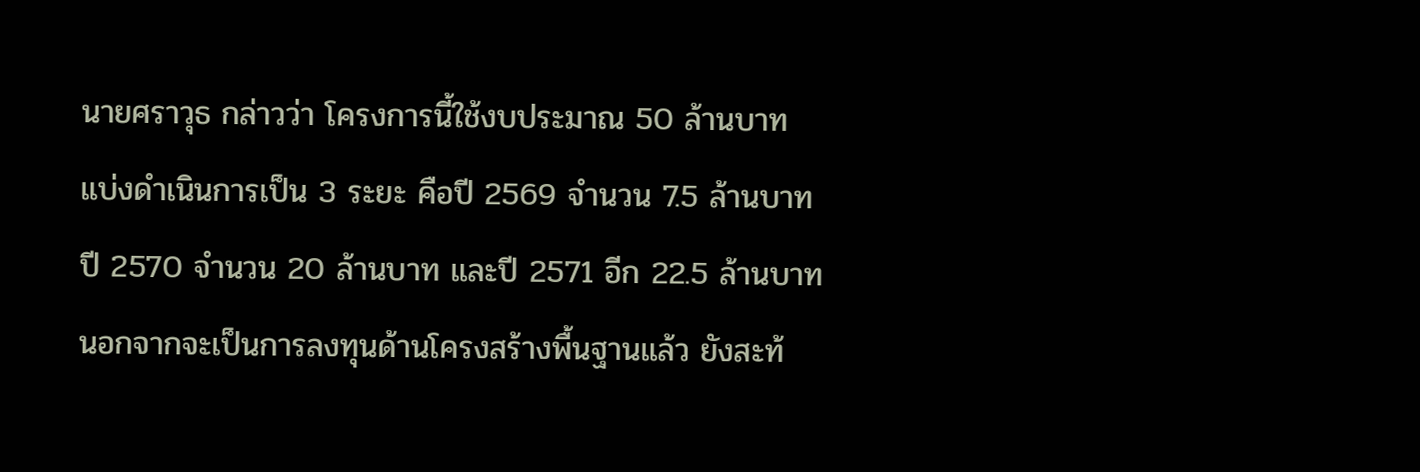นายศราวุธ กล่าวว่า โครงการนี้ใช้งบประมาณ 50 ล้านบาท แบ่งดำเนินการเป็น 3 ระยะ คือปี 2569 จำนวน 7.5 ล้านบาท ปี 2570 จำนวน 20 ล้านบาท และปี 2571 อีก 22.5 ล้านบาท นอกจากจะเป็นการลงทุนด้านโครงสร้างพื้นฐานแล้ว ยังสะท้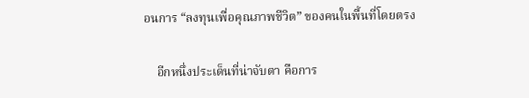อนการ “ลงทุนเพื่อคุณภาพชีวิต” ของคนในพื้นที่โดยตรง

    อีกหนึ่งประเด็นที่น่าจับตา คือการ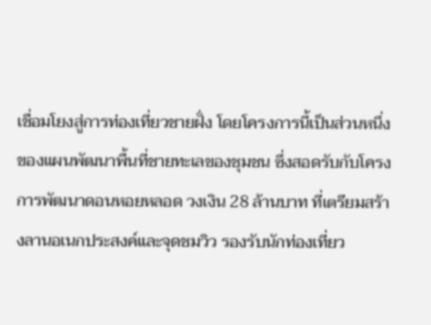เชื่อมโยงสู่การท่องเที่ยวชายฝั่ง โดยโครงการนี้เป็นส่วนหนึ่งของแผนพัฒนาพื้นที่ชายทะเลของชุมชน ซึ่งสอดรับกับโครงการพัฒนาดอนหอยหลอด วงเงิน 28 ล้านบาท ที่เตรียมสร้างลานอเนกประสงค์และจุดชมวิว รองรับนักท่องเที่ยว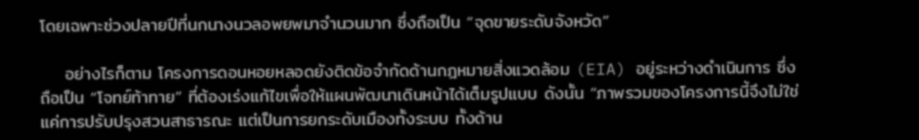โดยเฉพาะช่วงปลายปีที่นกนางนวลอพยพมาจำนวนมาก ซึ่งถือเป็น “จุดขายระดับจังหวัด”

    อย่างไรก็ตาม โครงการดอนหอยหลอดยังติดข้อจำกัดด้านกฎหมายสิ่งแวดล้อม (EIA) อยู่ระหว่างดำเนินการ ซึ่งถือเป็น “โจทย์ท้าทาย” ที่ต้องเร่งแก้ไขเพื่อให้แผนพัฒนาเดินหน้าได้เต็มรูปแบบ ดังนั้น “ภาพรวมของโครงการนี้จึงไม่ใช่แค่การปรับปรุงสวนสาธารณะ แต่เป็นการยกระดับเมืองทั้งระบบ ทั้งด้าน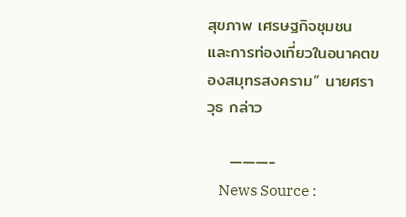สุขภาพ เศรษฐกิจชุมชน และการท่องเที่ยวในอนาคตของสมุทรสงคราม” นายศราวุธ กล่าว

    ———-
    News Source :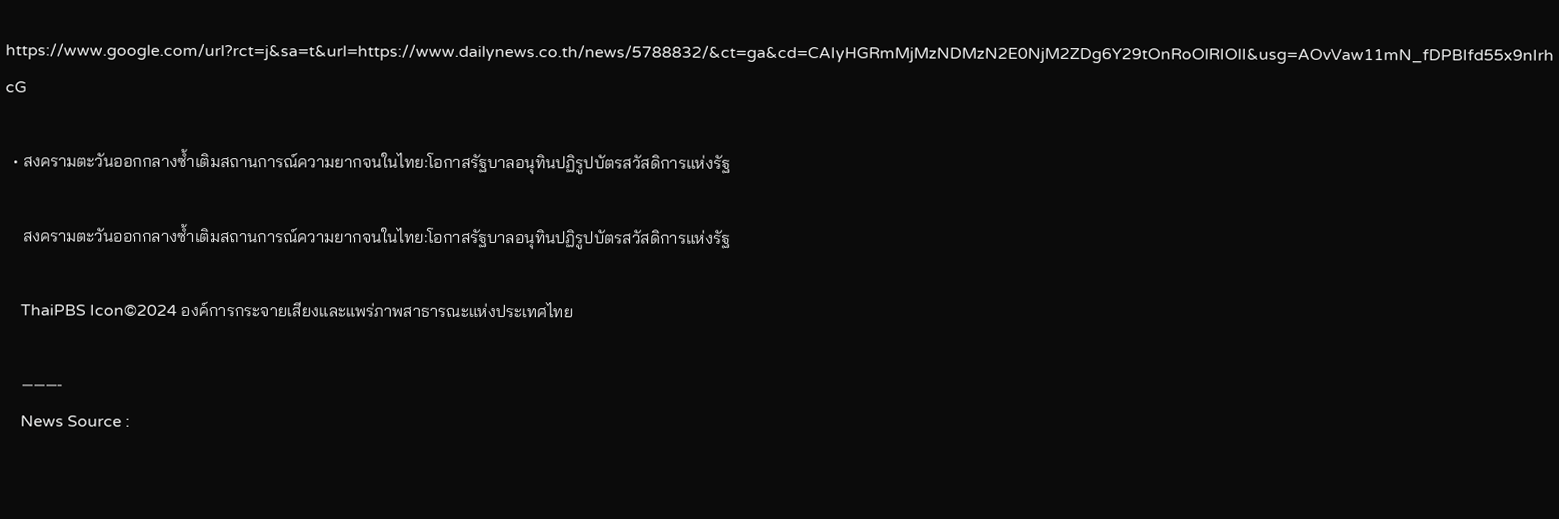https://www.google.com/url?rct=j&sa=t&url=https://www.dailynews.co.th/news/5788832/&ct=ga&cd=CAIyHGRmMjMzNDMzN2E0NjM2ZDg6Y29tOnRoOlRIOlI&usg=AOvVaw11mN_fDPBIfd55x9nIrhcG

  • สงครามตะวันออกกลางซ้ำเติมสถานการณ์ความยากจนในไทย:โอกาสรัฐบาลอนุทินปฏิรูปบัตรสวัสดิการแห่งรัฐ

    สงครามตะวันออกกลางซ้ำเติมสถานการณ์ความยากจนในไทย:โอกาสรัฐบาลอนุทินปฏิรูปบัตรสวัสดิการแห่งรัฐ

    ThaiPBS Icon©2024 องค์การกระจายเสียงและแพร่ภาพสาธารณะแห่งประเทศไทย

    ———-
    News Source :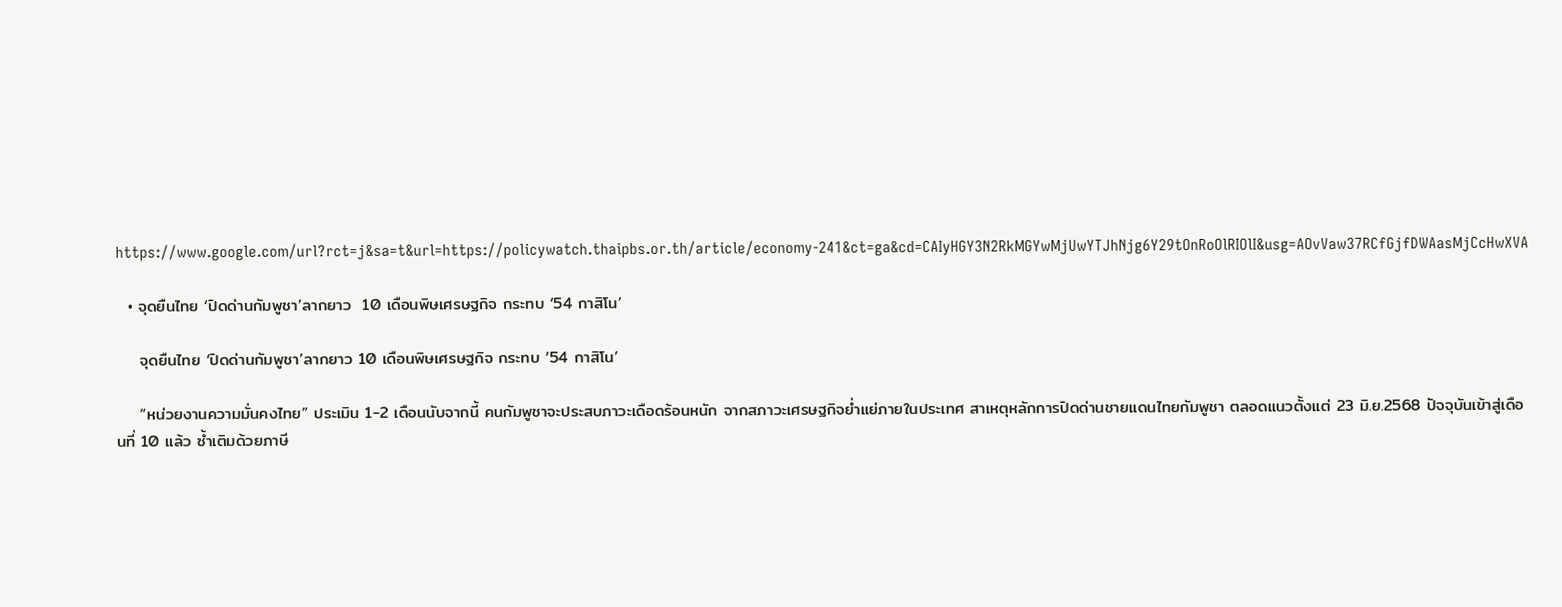https://www.google.com/url?rct=j&sa=t&url=https://policywatch.thaipbs.or.th/article/economy-241&ct=ga&cd=CAIyHGY3N2RkMGYwMjUwYTJhNjg6Y29tOnRoOlRIOlI&usg=AOvVaw37RCfGjfDWAasMjCcHwXVA

  • จุดยืนไทย ‘ปิดด่านกัมพูชา’ลากยาว  10 เดือนพิษเศรษฐกิจ กระทบ ‘54 กาสิโน’

    จุดยืนไทย ‘ปิดด่านกัมพูชา’ลากยาว 10 เดือนพิษเศรษฐกิจ กระทบ ‘54 กาสิโน’

    “หน่วยงานความมั่นคงไทย” ประเมิน 1-2 เดือนนับจากนี้ คนกัมพูชาจะประสบภาวะเดือดร้อนหนัก จากสภาวะเศรษฐกิจย่ำแย่ภายในประเทศ สาเหตุหลักการปิดด่านชายแดนไทยกัมพูชา ตลอดแนวตั้งแต่ 23 มิ.ย.2568 ปัจจุบันเข้าสู่เดือนที่ 10 แล้ว ซ้ำเติมด้วยภาษี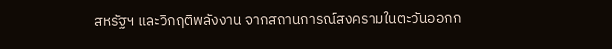สหรัฐฯ และวิกฤติพลังงาน จากสถานการณ์สงครามในตะวันออกก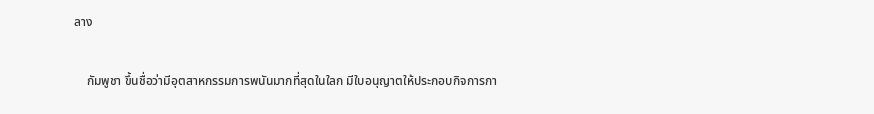ลาง

    กัมพูชา ขึ้นชื่อว่ามีอุตสาหกรรมการพนันมากที่สุดในใลก มีใบอนุญาตให้ประกอบกิจการกา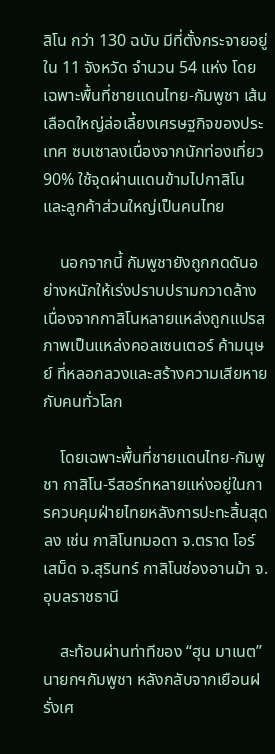สิโน กว่า 130 ฉบับ มีที่ตั้งกระจายอยู่ใน 11 จังหวัด จำนวน 54 แห่ง โดยเฉพาะพื้นที่ชายแดนไทย-กัมพูชา เส้นเลือดใหญ่ล่อเลี้ยงเศรษฐกิจของประเทศ ซบเซาลงเนื่องจากนักท่องเที่ยว 90% ใช้จุดผ่านแดนข้ามไปกาสิโน และลูกค้าส่วนใหญ่เป็นคนไทย

    นอกจากนี้ กัมพูชายังถูกกดดันอย่างหนักให้เร่งปราบปรามกวาดล้าง เนื่องจากกาสิโนหลายแหล่งถูกแปรสภาพเป็นแหล่งคอลเซนเตอร์ ค้ามนุษย์ ที่หลอกลวงและสร้างความเสียหายกับคนทั่วโลก

    โดยเฉพาะพื้นที่ชายแดนไทย-กัมพูชา กาสิโน-รีสอร์ทหลายแห่งอยู่ในการควบคุมฝ่ายไทยหลังการปะทะสิ้นสุดลง เช่น กาสิโนทมอดา จ.ตราด โอร์เสม็ด จ.สุรินทร์ กาสิโนช่องอานม้า จ.อุบลราชธานี

    สะท้อนผ่านท่าทีของ “ฮุน มาเนต” นายกฯกัมพูชา หลังกลับจากเยือนฝรั่งเศ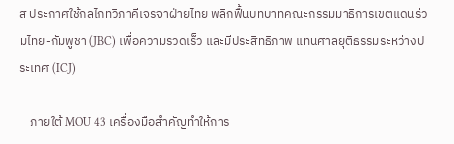ส ประกาศใช้กลไกทวิภาคีเจรจาฝ่ายไทย พลิกฟื้นบทบาทคณะกรรมมาธิการเขตแดนร่วมไทย-กัมพูชา (JBC) เพื่อความรวดเร็ว และมีประสิทธิภาพ แทนศาลยุติธรรมระหว่างประเทศ (ICJ)

    ภายใต้ MOU 43 เครื่องมือสำคัญทำให้การ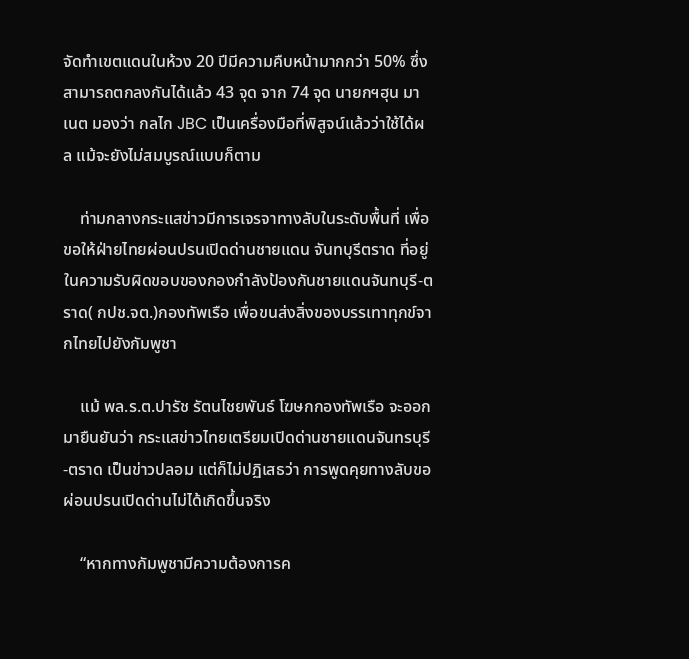จัดทำเขตแดนในห้วง 20 ปีมีความคืบหน้ามากกว่า 50% ซึ่งสามารถตกลงกันได้แล้ว 43 จุด จาก 74 จุด นายกฯฮุน มาเนต มองว่า กลไก JBC เป็นเครื่องมือที่พิสูจน์แล้วว่าใช้ได้ผล แม้จะยังไม่สมบูรณ์แบบก็ตาม

    ท่ามกลางกระแสข่าวมีการเจรจาทางลับในระดับพื้นที่ เพื่อขอให้ฝ่ายไทยผ่อนปรนเปิดด่านชายแดน จันทบุรีตราด ที่อยู่ในความรับผิดขอบของกองกำลังป้องกันชายแดนจันทบุรี-ตราด( กปช.จต.)กองทัพเรือ เพื่อขนส่งสิ่งของบรรเทาทุกข์จากไทยไปยังกัมพูชา

    แม้ พล.ร.ต.ปารัช รัตนไชยพันธ์ โฆษกกองทัพเรือ จะออกมายืนยันว่า กระแสข่าวไทยเตรียมเปิดด่านชายแดนจันทรบุรี-ตราด เป็นข่าวปลอม แต่ก็ไม่ปฏิเสธว่า การพูดคุยทางลับขอผ่อนปรนเปิดด่านไม่ได้เกิดขึ้นจริง

    “หากทางกัมพูชามีความต้องการค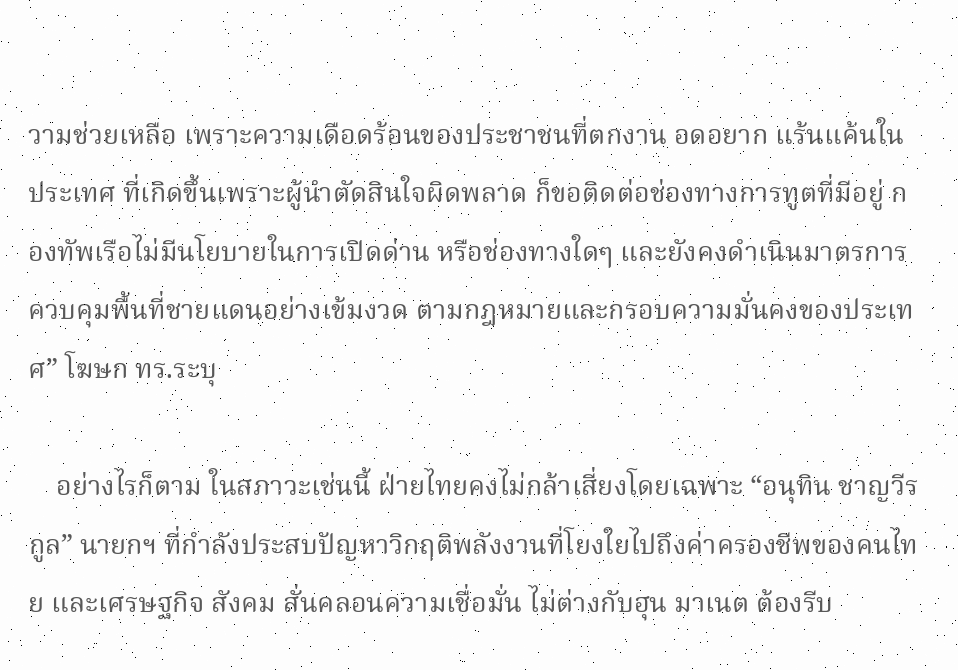วามช่วยเหลือ เพราะความเดือดร้อนของประชาชนที่ตกงาน อดอยาก แร้นแค้นในประเทศ ที่เกิดขึ้นเพราะผู้นำตัดสินใจผิดพลาด ก็ขอติดต่อช่องทางการทูตที่มีอยู่ กองทัพเรือไม่มีนโยบายในการเปิดด่าน หรือช่องทางใดๆ และยังคงดำเนินมาตรการควบคุมพื้นที่ชายแดนอย่างเข้มงวด ตามกฎหมายและกรอบความมั่นคงของประเทศ” โฆษก ทร.ระบุ

    อย่างไรก็ตาม ในสภาวะเช่นนี้ ฝ่ายไทยคงไม่กล้าเสี่ยงโดยเฉพาะ “อนุทิน ชาญวีรกูล” นายกฯ ที่กำลังประสบปัญหาวิกฤติพลังงานที่โยงใยไปถึงค่าครองชีพของคนไทย และเศรษฐกิจ สังคม สั่นคลอนความเชื่อมั่น ไม่ต่างกับฮุน มาเนต ต้องรีบ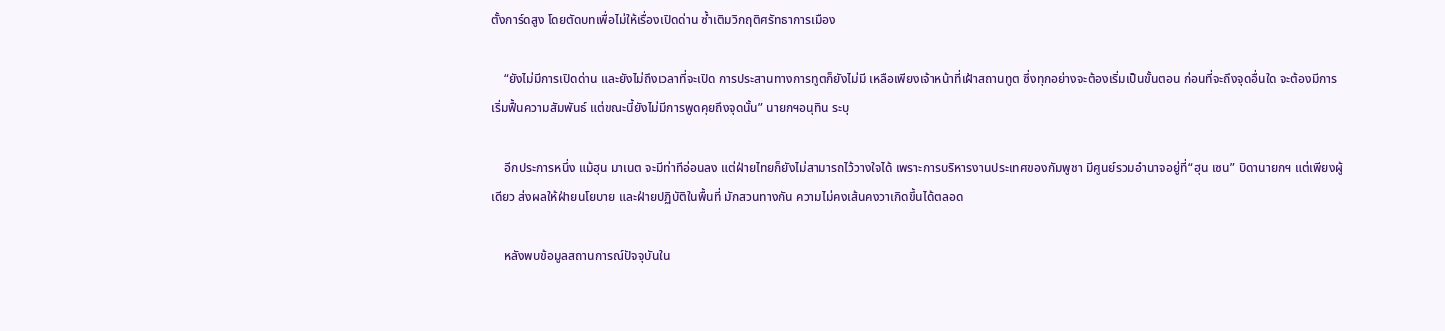ตั้งการ์ดสูง โดยตัดบทเพื่อไม่ให้เรื่องเปิดด่าน ซ้ำเติมวิกฤติศรัทธาการเมือง

    “ยังไม่มีการเปิดด่าน และยังไม่ถึงเวลาที่จะเปิด การประสานทางการทูตก็ยังไม่มี เหลือเพียงเจ้าหน้าที่เฝ้าสถานทูต ซึ่งทุกอย่างจะต้องเริ่มเป็นขั้นตอน ก่อนที่จะถึงจุดอื่นใด จะต้องมีการเริ่มฟื้นความสัมพันธ์ แต่ขณะนี้ยังไม่มีการพูดคุยถึงจุดนั้น” นายกฯอนุทิน ระบุ

    อีกประการหนึ่ง แม้ฮุน มาเนต จะมีท่าทีอ่อนลง แต่ฝ่ายไทยก็ยังไม่สามารถไว้วางใจได้ เพราะการบริหารงานประเทศของกัมพูชา มีศูนย์รวมอำนาจอยู่ที่“ฮุน เซน” บิดานายกฯ แต่เพียงผู้เดียว ส่งผลให้ฝ่ายนโยบาย และฝ่ายปฏิบัติในพื้นที่ มักสวนทางกัน ความไม่คงเส้นคงวาเกิดขึ้นได้ตลอด

    หลังพบข้อมูลสถานการณ์ปัจจุบันใน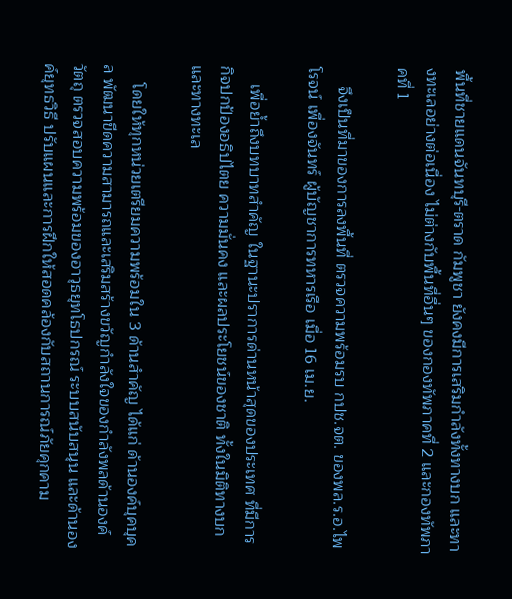พื้นที่ชายแดนจันทบุรี-ตราด กัมพูชา ยังคงมีการเสริมกำลังทั้งทางบก และทางทะเลอย่างต่อเนื่อง ไม่ต่างกับพื้นที่อื่นๆ ของกองทัพภาคที่ 2 และกองทัพภาคที่ 1

    จึงเป็นที่มาของการลงพื้นที่ ตรวจความพร้อมรบ กปช.จต. ของพล.ร.อ.ไพโรจน์ เพื่องจันทร์ ผู้บัญชาการทหารเรือ เมื่อ 16 เม.ย.

    เพื่อย้ำถึงบทบาทสำคัญ ในฐานะปราการด่านหน้าสุดของประเทศ ที่มีการกิจปกป้องอธิปไตย ความมั่นคง และผลประโยชน์ของชาติ ทั้งในมิติทางบกและทางทะเล

    โดยให้ทุกหน่วยเตรียมความพร้อมใน 3 ด้านสำคัญ ได้แก่ ด้านองค์บุคบุคล พัฒนาขีดความสามารถและเสริมสร้างขวัญกำลังใจของกำลังพลด้านองค์วัตถุ ตรวจสอบความพร้อมของอาวุธยุทโธปกรณ์ ระบบสนับสนุน และด้านองค์ยุทธวิธี ปรับแผนและการฝึกให้สอดคล้องกับสถานการณ์ภัยคุกคาม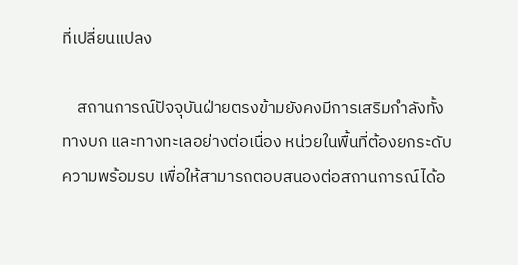ที่เปลี่ยนแปลง

    สถานการณ์ปัจจุบันฝ่ายตรงข้ามยังคงมีการเสริมกำลังทั้งทางบก และทางทะเลอย่างต่อเนื่อง หน่วยในพื้นที่ต้องยกระดับความพร้อมรบ เพื่อให้สามารถตอบสนองต่อสถานการณ์ได้อ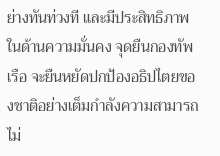ย่างทันท่วงที และมีประสิทธิภาพในด้านความมั่นคง จุดยืนกองทัพเรือ จะยืนหยัดปกป้องอธิปไตยของชาติอย่างเต็มกำลังความสามารถ ไม่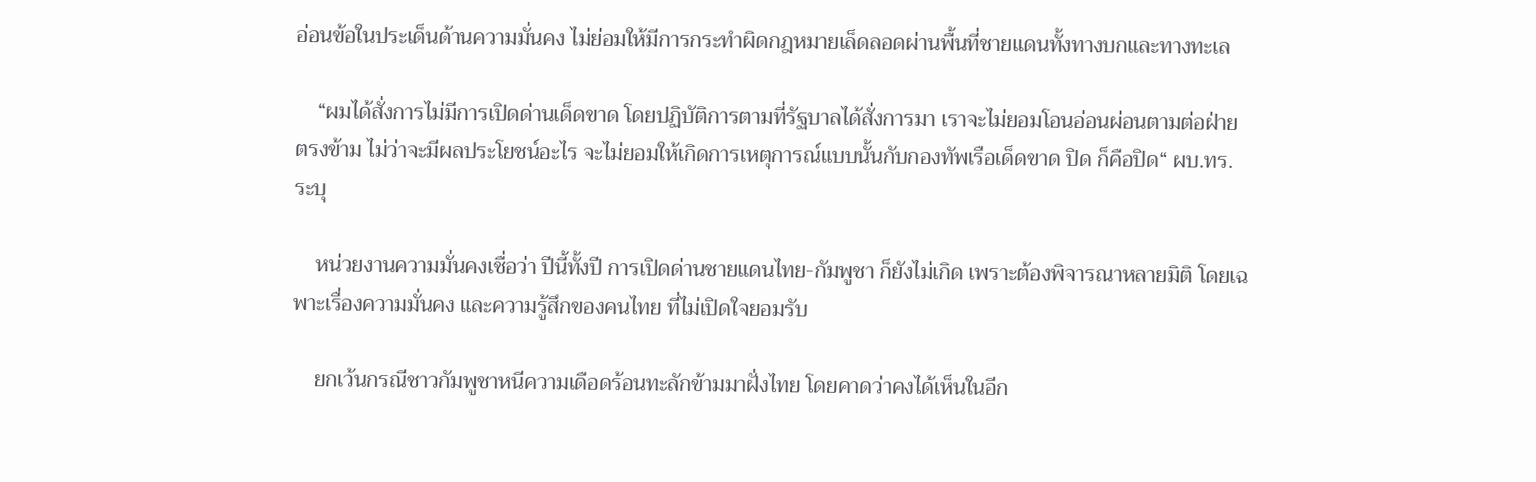อ่อนข้อในประเด็นด้านความมั่นคง ไม่ย่อมให้มีการกระทำผิดกฎหมายเล็ดลอดผ่านพื้นที่ชายแดนทั้งทางบกและทางทะเล

    “ผมได้สั่งการไม่มีการเปิดด่านเด็ดขาด โดยปฏิบัติการตามที่รัฐบาลได้สั่งการมา เราจะไม่ยอมโอนอ่อนผ่อนตามต่อฝ่ายตรงข้าม ไม่ว่าจะมีผลประโยชน์อะไร จะไม่ยอมให้เกิดการเหตุการณ์แบบนั้นกับกองทัพเรือเด็ดขาด ปิด ก็คือปิด“ ผบ.ทร.ระบุ

    หน่วยงานความมั่นคงเชื่อว่า ปีนี้ทั้งปี การเปิดด่านชายแดนไทย-กัมพูชา ก็ยังไม่เกิด เพราะต้องพิจารณาหลายมิติ โดยเฉพาะเรื่องความมั่นคง และความรู้สึกของคนไทย ที่ไม่เปิดใจยอมรับ

    ยกเว้นกรณีชาวกัมพูชาหนีความเดือดร้อนทะลักข้ามมาฝั่งไทย โดยคาดว่าคงได้เห็นในอีก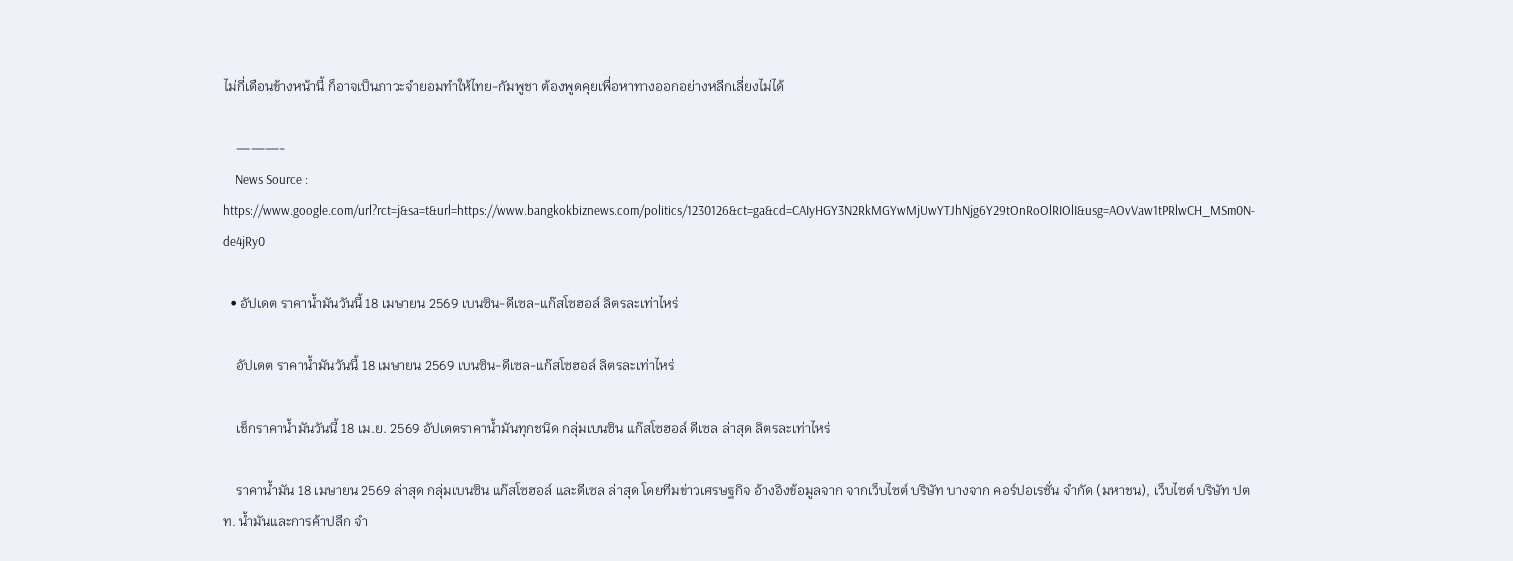ไม่กี่เดือนข้างหน้านี้ ก็อาจเป็นภาวะจำยอมทำให้ไทย-กัมพูชา ต้องพูดคุยเพื่อหาทางออกอย่างหลีกเลี่ยงไม่ได้

    ———-
    News Source : https://www.google.com/url?rct=j&sa=t&url=https://www.bangkokbiznews.com/politics/1230126&ct=ga&cd=CAIyHGY3N2RkMGYwMjUwYTJhNjg6Y29tOnRoOlRIOlI&usg=AOvVaw1tPRlwCH_MSm0N-de4jRy0

  • อัปเดต ราคาน้ำมันวันนี้ 18 เมษายน 2569 เบนซิน-ดีเซล-แก๊สโซฮอล์ ลิตรละเท่าไหร่

    อัปเดต ราคาน้ำมันวันนี้ 18 เมษายน 2569 เบนซิน-ดีเซล-แก๊สโซฮอล์ ลิตรละเท่าไหร่

    เช็กราคาน้ำมันวันนี้ 18 เม.ย. 2569 อัปเดตราคาน้ำมันทุกชนิด กลุ่มเบนซิน แก๊สโซฮอล์ ดีเซล ล่าสุด ลิตรละเท่าไหร่

    ราคาน้ำมัน 18 เมษายน 2569 ล่าสุด กลุ่มเบนซิน แก๊สโซฮอล์ และดีเซล ล่าสุด โดยทีมข่าวเศรษฐกิจ อ้างอิงข้อมูลจาก จากเว็บไซต์ บริษัท บางจาก คอร์ปอเรชั่น จำกัด (มหาชน), เว็บไซต์ บริษัท ปตท. น้ำมันและการค้าปลีก จำ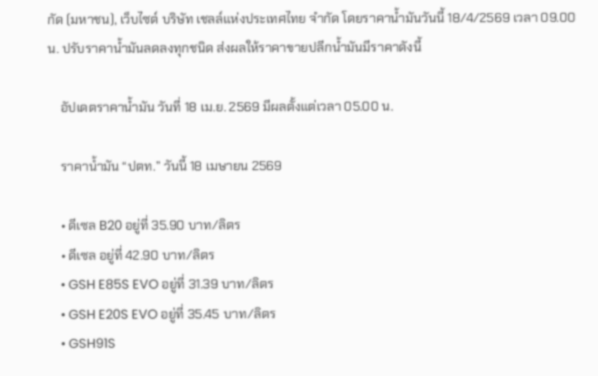กัด (มหาชน), เว็บไซต์ บริษัท เชลล์แห่งประเทศไทย จำกัด โดยราคาน้ำมันวันนี้ 18/4/2569 เวลา 09.00 น. ปรับราคาน้ำมันลดลงทุกชนิด ส่งผลให้ราคาขายปลีกน้ำมันมีราคาดังนี้

    อัปเดตราคาน้ำมัน วันที่ 18 เม.ย. 2569 มีผลตั้งแต่เวลา 05.00 น.

    ราคาน้ำมัน “ปตท.” วันนี้ 18 เมษายน 2569

    • ดีเซล B20 อยู่ที่ 35.90 บาท/ลิตร
    • ดีเซล อยู่ที่ 42.90 บาท/ลิตร
    • GSH E85S EVO อยู่ที่ 31.39 บาท/ลิตร
    • GSH E20S EVO อยู่ที่ 35.45 บาท/ลิตร
    • GSH91S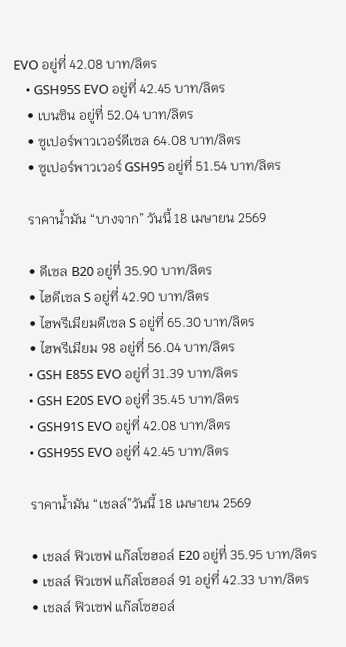EVO อยู่ที่ 42.08 บาท/ลิตร
    • GSH95S EVO อยู่ที่ 42.45 บาท/ลิตร
    • เบนซิน อยู่ที่ 52.04 บาท/ลิตร
    • ซูเปอร์พาวเวอร์ดีเซล 64.08 บาท/ลิตร
    • ซูเปอร์พาวเวอร์ GSH95 อยู่ที่ 51.54 บาท/ลิตร

    ราคาน้ำมัน “บางจาก” วันนี้ 18 เมษายน 2569

    • ดีเซล B20 อยู่ที่ 35.90 บาท/ลิตร
    • ไฮดีเซล S อยู่ที่ 42.90 บาท/ลิตร
    • ไฮพรีเมียมดีเซล S อยู่ที่ 65.30 บาท/ลิตร
    • ไฮพรีเมียม 98 อยู่ที่ 56.04 บาท/ลิตร
    • GSH E85S EVO อยู่ที่ 31.39 บาท/ลิตร
    • GSH E20S EVO อยู่ที่ 35.45 บาท/ลิตร
    • GSH91S EVO อยู่ที่ 42.08 บาท/ลิตร
    • GSH95S EVO อยู่ที่ 42.45 บาท/ลิตร

    ราคาน้ำมัน “เชลล์”วันนี้ 18 เมษายน 2569

    • เชลล์ ฟิวเซฟ แก๊สโซฮอล์ E20 อยู่ที่ 35.95 บาท/ลิตร
    • เชลล์ ฟิวเซฟ แก๊สโซฮอล์ 91 อยู่ที่ 42.33 บาท/ลิตร
    • เชลล์ ฟิวเซฟ แก๊สโซฮอล์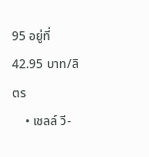95 อยู่ที่ 42.95 บาท/ลิตร
    • เชลล์ วี-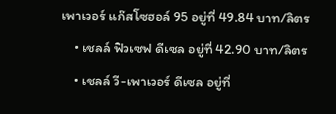เพาเวอร์ แก๊สโซฮอล์ 95 อยู่ที่ 49.84 บาท/ลิตร
    • เชลล์ ฟิวเซฟ ดีเซล อยู่ที่ 42.90 บาท/ลิตร
    • เชลล์ วี-เพาเวอร์ ดีเซล อยู่ที่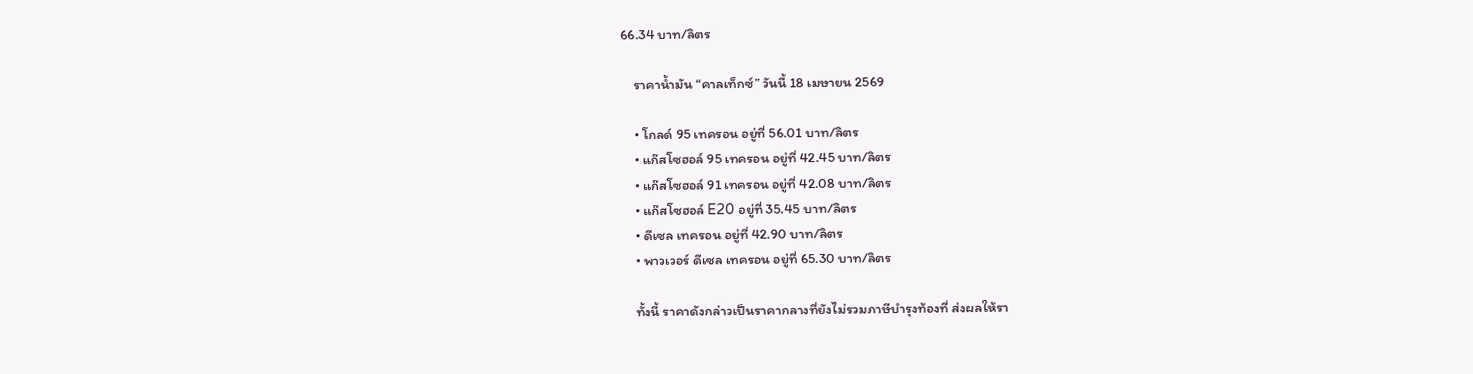66.34 บาท/ลิตร

    ราคาน้ำมัน “คาลเท็กซ์” วันนี้ 18 เมษายน 2569

    • โกลด์ 95 เทครอน อยู่ที่ 56.01 บาท/ลิตร
    • แก๊สโซฮอล์ 95 เทครอน อยู่ที่ 42.45 บาท/ลิตร
    • แก๊สโซฮอล์ 91 เทครอน อยู่ที่ 42.08 บาท/ลิตร
    • แก๊สโซฮอล์ E20 อยู่ที่ 35.45 บาท/ลิตร
    • ดีเซล เทครอน อยู่ที่ 42.90 บาท/ลิตร
    • พาวเวอร์ ดีเซล เทครอน อยู่ที่ 65.30 บาท/ลิตร

    ทั้งนี้ ราคาดังกล่าวเป็นราคากลางที่ยังไม่รวมภาษีบำรุงท้องที่ ส่งผลให้รา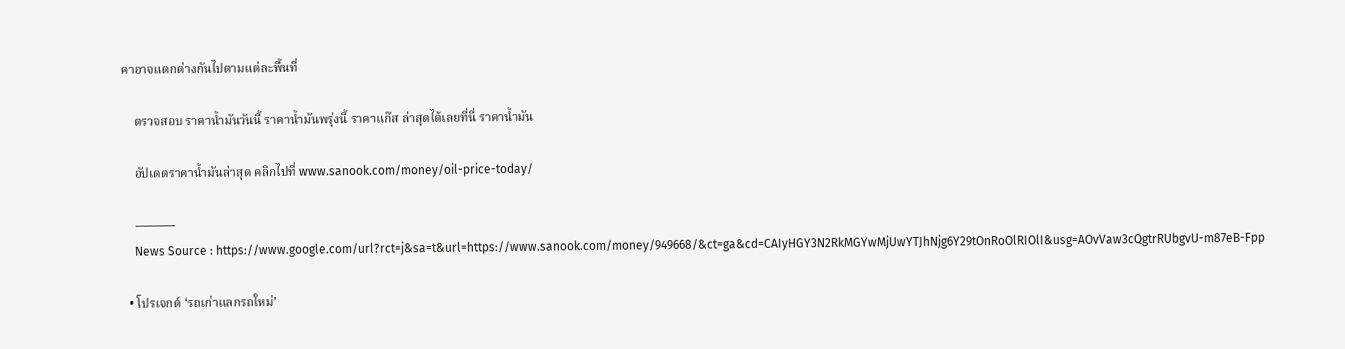คาอาจแตกต่างกันไปตามแต่ละพื้นที่

    ตรวจสอบ ราคาน้ำมันวันนี้ ราคาน้ำมันพรุ่งนี้ ราคาแก๊ส ล่าสุดได้เลยที่นี่ ราคาน้ำมัน

    อัปเดตราคาน้ำมันล่าสุด คลิกไปที่ www.sanook.com/money/oil-price-today/

    ———-
    News Source : https://www.google.com/url?rct=j&sa=t&url=https://www.sanook.com/money/949668/&ct=ga&cd=CAIyHGY3N2RkMGYwMjUwYTJhNjg6Y29tOnRoOlRIOlI&usg=AOvVaw3cQgtrRUbgvU-m87eB-Fpp

  • โปรเจกต์ ‘รถเก่าแลกรถใหม่’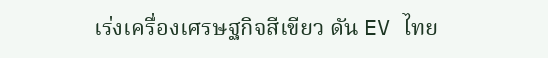เร่งเครื่องเศรษฐกิจสีเขียว ดัน EV ไทย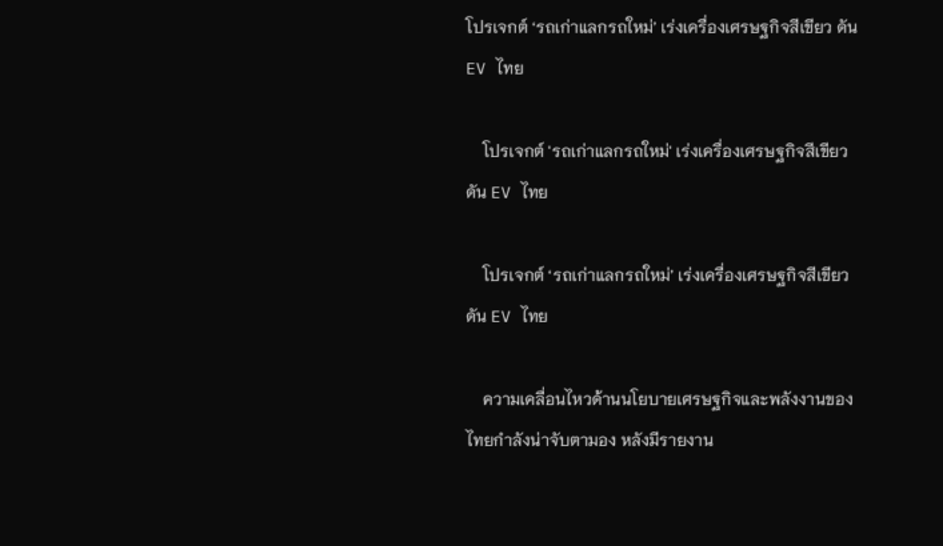โปรเจกต์ ‘รถเก่าแลกรถใหม่’ เร่งเครื่องเศรษฐกิจสีเขียว ดัน EV ไทย

    โปรเจกต์ 'รถเก่าแลกรถใหม่' เร่งเครื่องเศรษฐกิจสีเขียว ดัน EV ไทย

    โปรเจกต์ ‘รถเก่าแลกรถใหม่’ เร่งเครื่องเศรษฐกิจสีเขียว ดัน EV ไทย

    ความเคลื่อนไหวด้านนโยบายเศรษฐกิจและพลังงานของไทยกำลังน่าจับตามอง หลังมีรายงาน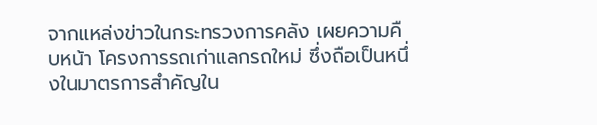จากแหล่งข่าวในกระทรวงการคลัง เผยความคืบหน้า โครงการรถเก่าแลกรถใหม่ ซึ่งถือเป็นหนึ่งในมาตรการสำคัญใน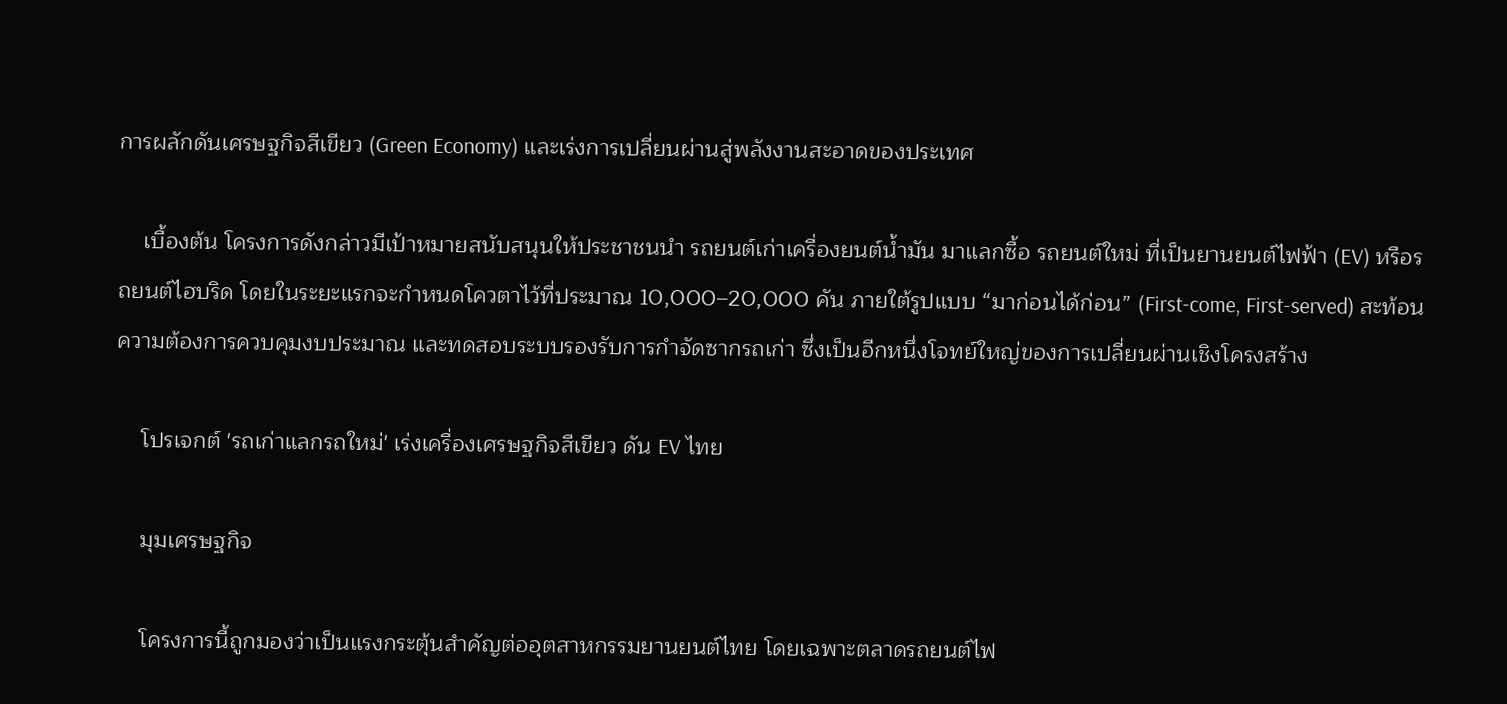การผลักดันเศรษฐกิจสีเขียว (Green Economy) และเร่งการเปลี่ยนผ่านสู่พลังงานสะอาดของประเทศ

    เบื้องต้น โครงการดังกล่าวมีเป้าหมายสนับสนุนให้ประชาชนนำ รถยนต์เก่าเครื่องยนต์น้ำมัน มาแลกซื้อ รถยนต์ใหม่ ที่เป็นยานยนต์ไฟฟ้า (EV) หรือรถยนต์ไฮบริด โดยในระยะแรกจะกำหนดโควตาไว้ที่ประมาณ 10,000–20,000 คัน ภายใต้รูปแบบ “มาก่อนได้ก่อน” (First-come, First-served) สะท้อนความต้องการควบคุมงบประมาณ และทดสอบระบบรองรับการกำจัดซากรถเก่า ซึ่งเป็นอีกหนึ่งโจทย์ใหญ่ของการเปลี่ยนผ่านเชิงโครงสร้าง

    โปรเจกต์ 'รถเก่าแลกรถใหม่' เร่งเครื่องเศรษฐกิจสีเขียว ดัน EV ไทย

    มุมเศรษฐกิจ

    โครงการนี้ถูกมองว่าเป็นแรงกระตุ้นสำคัญต่ออุตสาหกรรมยานยนต์ไทย โดยเฉพาะตลาดรถยนต์ไฟ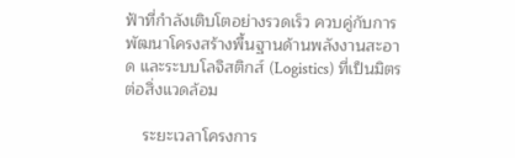ฟ้าที่กำลังเติบโตอย่างรวดเร็ว ควบคู่กับการพัฒนาโครงสร้างพื้นฐานด้านพลังงานสะอาด และระบบโลจิสติกส์ (Logistics) ที่เป็นมิตรต่อสิ่งแวดล้อม

    ระยะเวลาโครงการ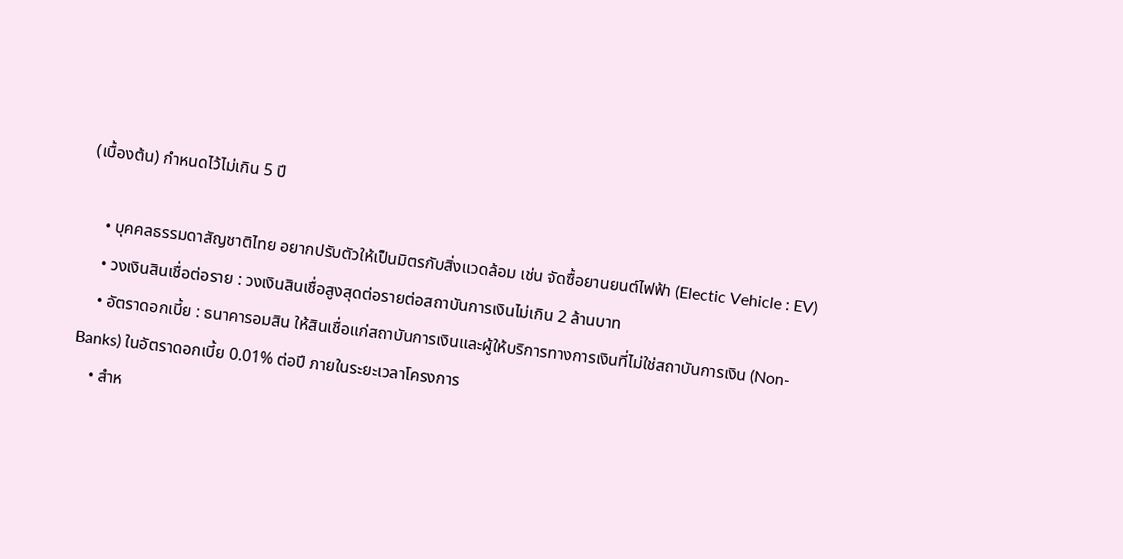(เบื้องต้น) กำหนดไว้ไม่เกิน 5 ปี

    • บุคคลธรรมดาสัญชาติไทย อยากปรับตัวให้เป็นมิตรกับสิ่งแวดล้อม เช่น จัดซื้อยานยนต์ไฟฟ้า (Electic Vehicle : EV)
    • วงเงินสินเชื่อต่อราย : วงเงินสินเชื่อสูงสุดต่อรายต่อสถาบันการเงินไม่เกิน 2 ล้านบาท
    • อัตราดอกเบี้ย : ธนาคารอมสิน ให้สินเชื่อแก่สถาบันการเงินและผู้ให้บริการทางการเงินที่ไม่ใช่สถาบันการเงิน (Non-Banks) ในอัตราดอกเบี้ย 0.01% ต่อปี ภายในระยะเวลาโครงการ
    • สำห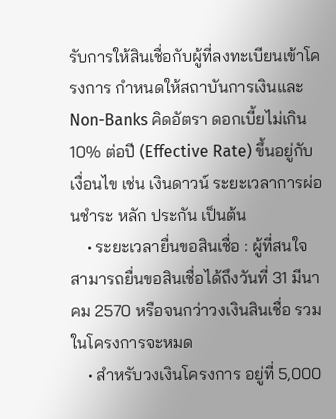รับการให้สินเชื่อกับผู้ที่ลงทะเบียนเข้าโครงการ กำหนดให้สถาบันการเงินและ Non-Banks คิดอัตรา ดอกเบี้ยไม่เกิน 10% ต่อปี (Effective Rate) ขึ้นอยู่กับเงื่อนไข เช่น เงินดาวน์ ระยะเวลาการผ่อนชำระ หลัก ประกัน เป็นต้น
    • ระยะเวลายื่นขอสินเชื่อ : ผู้ที่สนใจสามารถยื่นขอสินเชื่อได้ถึงวันที่ 31 มีนาคม 2570 หรือจนกว่าวงเงินสินเชื่อ รวมในโครงการจะหมด
    • สำหรับวงเงินโครงการ อยู่ที่ 5,000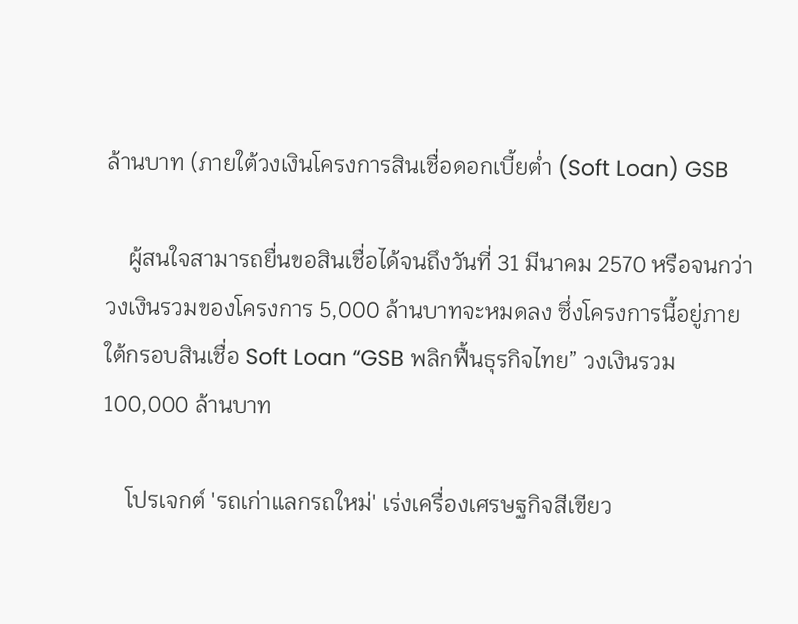ล้านบาท (ภายใต้วงเงินโครงการสินเชื่อดอกเบี้ยต่ำ (Soft Loan) GSB

    ผู้สนใจสามารถยื่นขอสินเชื่อได้จนถึงวันที่ 31 มีนาคม 2570 หรือจนกว่าวงเงินรวมของโครงการ 5,000 ล้านบาทจะหมดลง ซึ่งโครงการนี้อยู่ภายใต้กรอบสินเชื่อ Soft Loan “GSB พลิกฟื้นธุรกิจไทย” วงเงินรวม 100,000 ล้านบาท

    โปรเจกต์ 'รถเก่าแลกรถใหม่' เร่งเครื่องเศรษฐกิจสีเขียว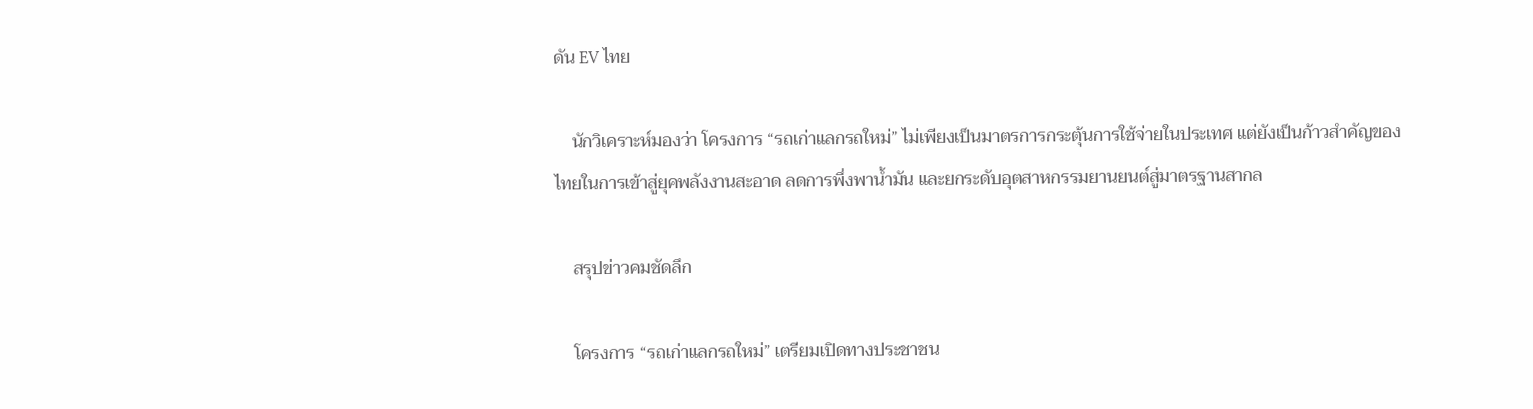ดัน EV ไทย

    นักวิเคราะห์มองว่า โครงการ “รถเก่าแลกรถใหม่” ไม่เพียงเป็นมาตรการกระตุ้นการใช้จ่ายในประเทศ แต่ยังเป็นก้าวสำคัญของไทยในการเข้าสู่ยุคพลังงานสะอาด ลดการพึ่งพาน้ำมัน และยกระดับอุตสาหกรรมยานยนต์สู่มาตรฐานสากล

    สรุปข่าวคมชัดลึก

    โครงการ “รถเก่าแลกรถใหม่” เตรียมเปิดทางประชาชน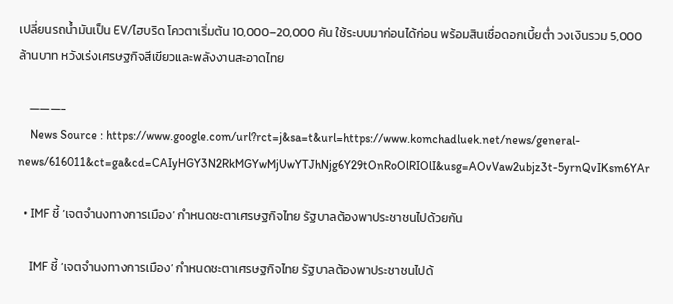เปลี่ยนรถน้ำมันเป็น EV/ไฮบริด โควตาเริ่มต้น 10,000–20,000 คัน ใช้ระบบมาก่อนได้ก่อน พร้อมสินเชื่อดอกเบี้ยต่ำ วงเงินรวม 5,000 ล้านบาท หวังเร่งเศรษฐกิจสีเขียวและพลังงานสะอาดไทย

    ———-
    News Source : https://www.google.com/url?rct=j&sa=t&url=https://www.komchadluek.net/news/general-news/616011&ct=ga&cd=CAIyHGY3N2RkMGYwMjUwYTJhNjg6Y29tOnRoOlRIOlI&usg=AOvVaw2ubjz3t-5yrnQvIKsm6YAr

  • IMF ชี้ ‘เจตจำนงทางการเมือง’ กำหนดชะตาเศรษฐกิจไทย รัฐบาลต้องพาประชาชนไปด้วยกัน

    IMF ชี้ ‘เจตจำนงทางการเมือง’ กำหนดชะตาเศรษฐกิจไทย รัฐบาลต้องพาประชาชนไปด้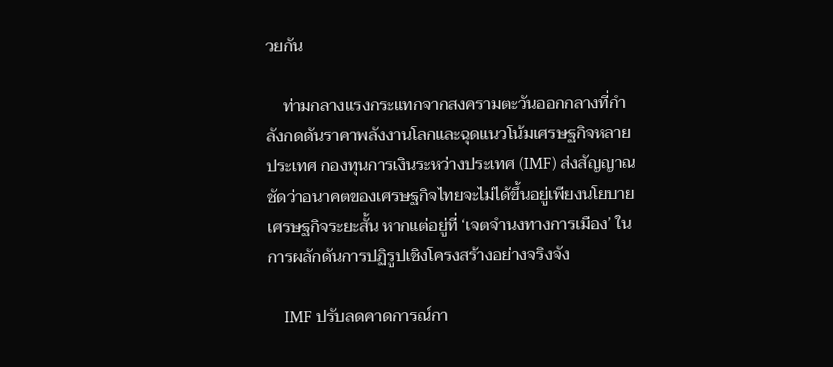วยกัน

    ท่ามกลางแรงกระแทกจากสงครามตะวันออกกลางที่กำลังกดดันราคาพลังงานโลกและฉุดแนวโน้มเศรษฐกิจหลายประเทศ กองทุนการเงินระหว่างประเทศ (IMF) ส่งสัญญาณชัดว่าอนาคตของเศรษฐกิจไทยจะไม่ได้ขึ้นอยู่เพียงนโยบายเศรษฐกิจระยะสั้น หากแต่อยู่ที่ ‘เจตจำนงทางการเมือง’ ในการผลักดันการปฏิรูปเชิงโครงสร้างอย่างจริงจัง

    IMF ปรับลดคาดการณ์กา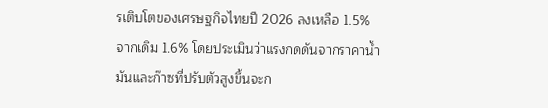รเติบโตของเศรษฐกิจไทยปี 2026 ลงเหลือ 1.5% จากเดิม 1.6% โดยประเมินว่าแรงกดดันจากราคาน้ำมันและก๊าซที่ปรับตัวสูงขึ้นจะก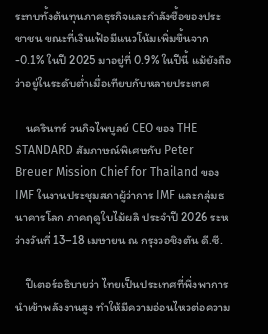ระทบทั้งต้นทุนภาคธุรกิจและกำลังซื้อของประชาชน ขณะที่เงินเฟ้อมีแนวโน้มเพิ่มขึ้นจาก -0.1% ในปี 2025 มาอยู่ที่ 0.9% ในปีนี้ แม้ยังถือว่าอยู่ในระดับต่ำเมื่อเทียบกับหลายประเทศ

    นครินทร์ วนกิจไพบูลย์ CEO ของ THE STANDARD สัมภาษณ์พิเศษกับ Peter Breuer Mission Chief for Thailand ของ IMF ในงานประชุมสภาผู้ว่าการ IMF และกลุ่มธนาคารโลก ภาคฤดูใบไม้ผลิ ประจำปี 2026 ระหว่างวันที่ 13–18 เมษายน ณ กรุงวอชิงตัน ดี.ซี.

    ปีเตอร์อธิบายว่า ไทยเป็นประเทศที่พึ่งพาการนำเข้าพลังงานสูง ทำให้มีความอ่อนไหวต่อความ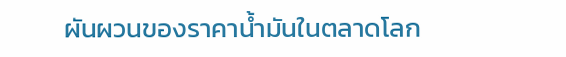ผันผวนของราคาน้ำมันในตลาดโลก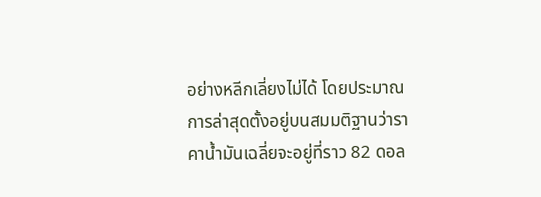อย่างหลีกเลี่ยงไม่ได้ โดยประมาณการล่าสุดตั้งอยู่บนสมมติฐานว่าราคาน้ำมันเฉลี่ยจะอยู่ที่ราว 82 ดอล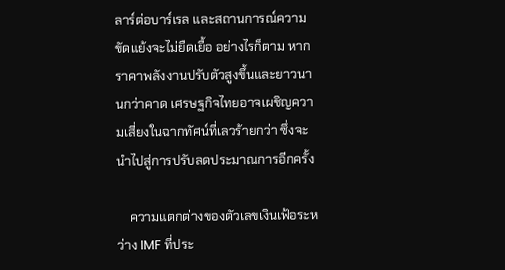ลาร์ต่อบาร์เรล และสถานการณ์ความขัดแย้งจะไม่ยืดเยื้อ อย่างไรก็ตาม หากราคาพลังงานปรับตัวสูงขึ้นและยาวนานกว่าคาด เศรษฐกิจไทยอาจเผชิญความเสี่ยงในฉากทัศน์ที่เลวร้ายกว่า ซึ่งจะนำไปสู่การปรับลดประมาณการอีกครั้ง

    ความแตกต่างของตัวเลขเงินเฟ้อระหว่าง IMF ที่ประ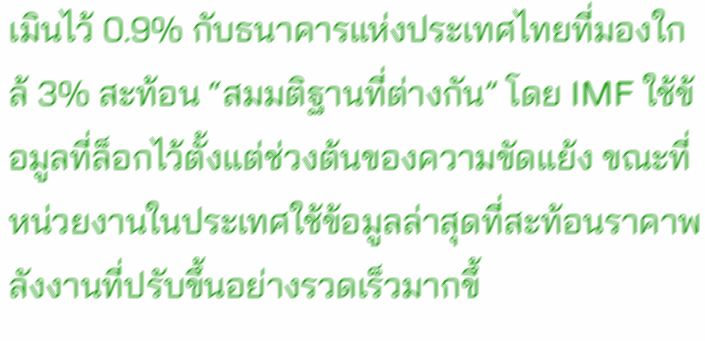เมินไว้ 0.9% กับธนาคารแห่งประเทศไทยที่มองใกล้ 3% สะท้อน “สมมติฐานที่ต่างกัน” โดย IMF ใช้ข้อมูลที่ล็อกไว้ตั้งแต่ช่วงต้นของความขัดแย้ง ขณะที่หน่วยงานในประเทศใช้ข้อมูลล่าสุดที่สะท้อนราคาพลังงานที่ปรับขึ้นอย่างรวดเร็วมากขึ้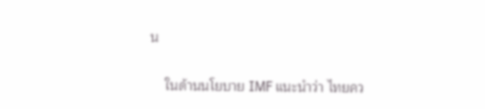น

    ในด้านนโยบาย IMF แนะนำว่า ไทยคว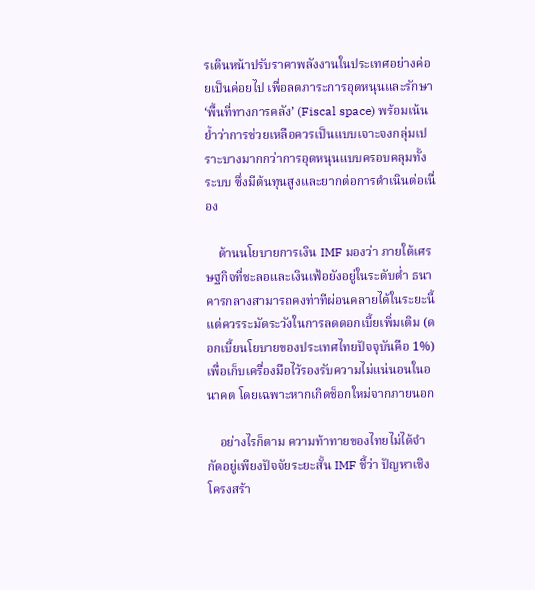รเดินหน้าปรับราคาพลังงานในประเทศอย่างค่อยเป็นค่อยไป เพื่อลดภาระการอุดหนุนและรักษา ‘พื้นที่ทางการคลัง’ (Fiscal space) พร้อมเน้นย้ำว่าการช่วยเหลือควรเป็นแบบเจาะจงกลุ่มเปราะบางมากกว่าการอุดหนุนแบบครอบคลุมทั้งระบบ ซึ่งมีต้นทุนสูงและยากต่อการดำเนินต่อเนื่อง

    ด้านนโยบายการเงิน IMF มองว่า ภายใต้เศรษฐกิจที่ชะลอและเงินเฟ้อยังอยู่ในระดับต่ำ ธนาคารกลางสามารถคงท่าทีผ่อนคลายได้ในระยะนี้ แต่ควรระมัดระวังในการลดดอกเบี้ยเพิ่มเติม (ดอกเบี้ยนโยบายของประเทศไทยปัจจุบันคือ 1%) เพื่อเก็บเครื่องมือไว้รองรับความไม่แน่นอนในอนาคต โดยเฉพาะหากเกิดช็อกใหม่จากภายนอก

    อย่างไรก็ตาม ความท้าทายของไทยไม่ได้จำกัดอยู่เพียงปัจจัยระยะสั้น IMF ชี้ว่า ปัญหาเชิงโครงสร้า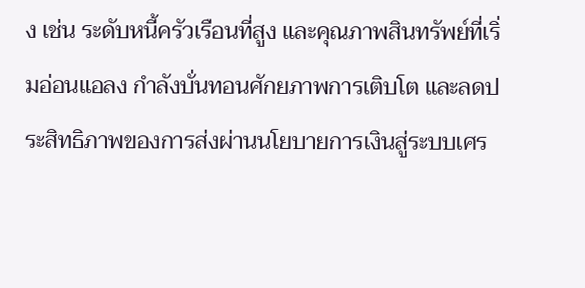ง เช่น ระดับหนี้ครัวเรือนที่สูง และคุณภาพสินทรัพย์ที่เริ่มอ่อนแอลง กำลังบั่นทอนศักยภาพการเติบโต และลดประสิทธิภาพของการส่งผ่านนโยบายการเงินสู่ระบบเศร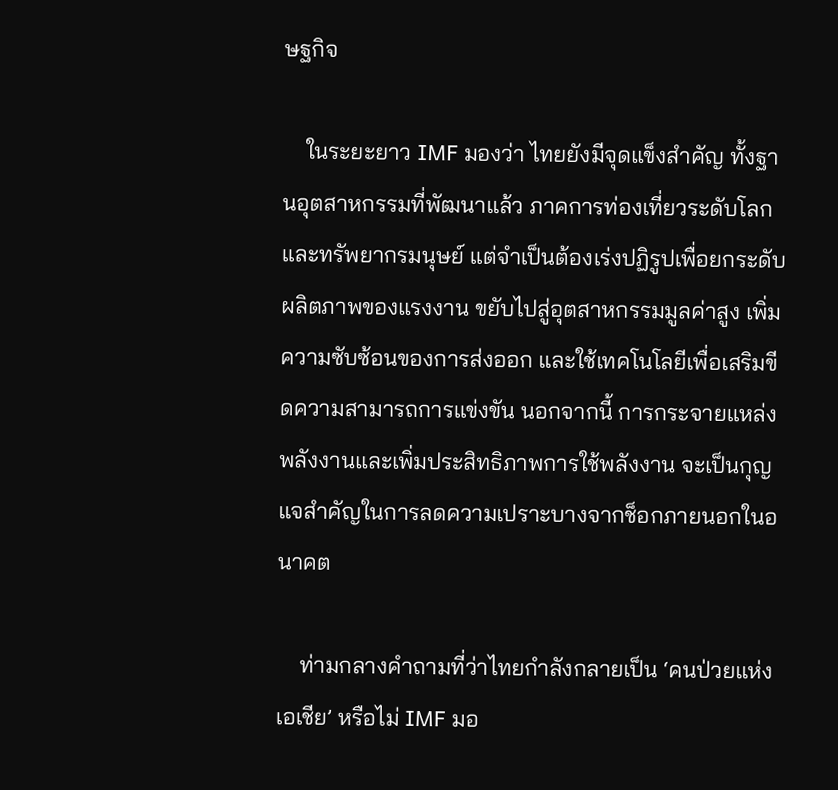ษฐกิจ

    ในระยะยาว IMF มองว่า ไทยยังมีจุดแข็งสำคัญ ทั้งฐานอุตสาหกรรมที่พัฒนาแล้ว ภาคการท่องเที่ยวระดับโลก และทรัพยากรมนุษย์ แต่จำเป็นต้องเร่งปฏิรูปเพื่อยกระดับผลิตภาพของแรงงาน ขยับไปสู่อุตสาหกรรมมูลค่าสูง เพิ่มความซับซ้อนของการส่งออก และใช้เทคโนโลยีเพื่อเสริมขีดความสามารถการแข่งขัน นอกจากนี้ การกระจายแหล่งพลังงานและเพิ่มประสิทธิภาพการใช้พลังงาน จะเป็นกุญแจสำคัญในการลดความเปราะบางจากช็อกภายนอกในอนาคต

    ท่ามกลางคำถามที่ว่าไทยกำลังกลายเป็น ‘คนป่วยแห่งเอเชีย’ หรือไม่ IMF มอ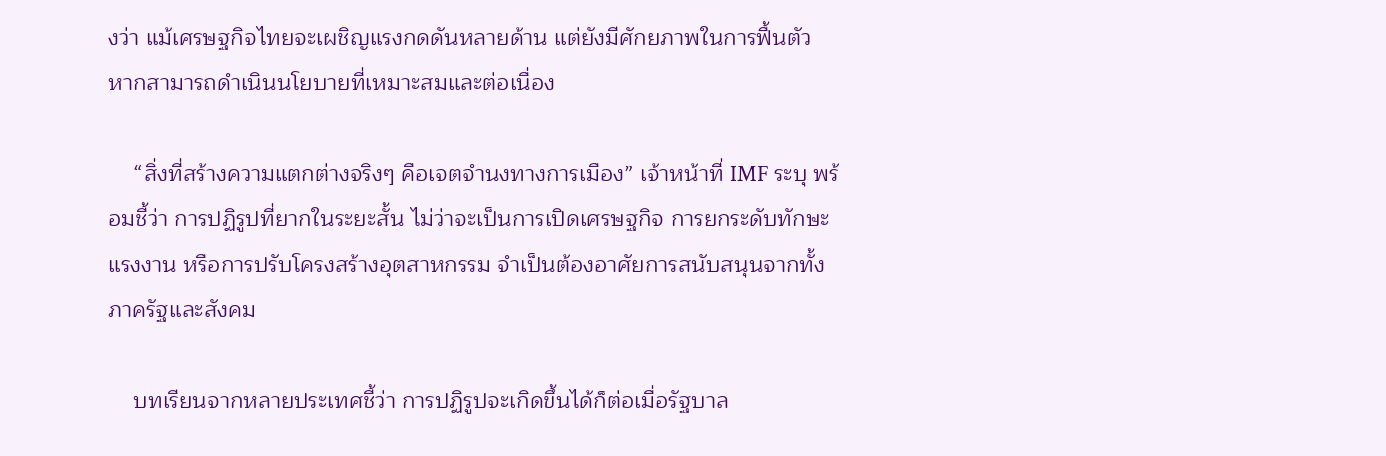งว่า แม้เศรษฐกิจไทยจะเผชิญแรงกดดันหลายด้าน แต่ยังมีศักยภาพในการฟื้นตัว หากสามารถดำเนินนโยบายที่เหมาะสมและต่อเนื่อง

    “สิ่งที่สร้างความแตกต่างจริงๆ คือเจตจำนงทางการเมือง” เจ้าหน้าที่ IMF ระบุ พร้อมชี้ว่า การปฏิรูปที่ยากในระยะสั้น ไม่ว่าจะเป็นการเปิดเศรษฐกิจ การยกระดับทักษะแรงงาน หรือการปรับโครงสร้างอุตสาหกรรม จำเป็นต้องอาศัยการสนับสนุนจากทั้งภาครัฐและสังคม

    บทเรียนจากหลายประเทศชี้ว่า การปฏิรูปจะเกิดขึ้นได้ก็ต่อเมื่อรัฐบาล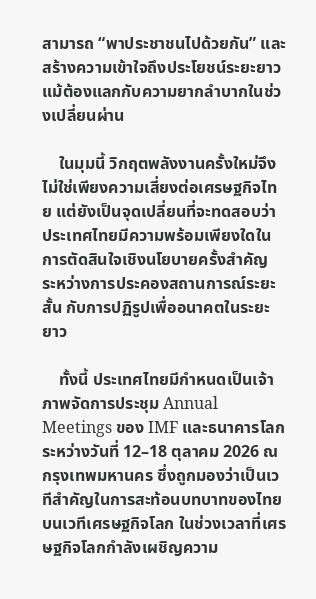สามารถ “พาประชาชนไปด้วยกัน” และสร้างความเข้าใจถึงประโยชน์ระยะยาว แม้ต้องแลกกับความยากลำบากในช่วงเปลี่ยนผ่าน

    ในมุมนี้ วิกฤตพลังงานครั้งใหม่จึงไม่ใช่เพียงความเสี่ยงต่อเศรษฐกิจไทย แต่ยังเป็นจุดเปลี่ยนที่จะทดสอบว่าประเทศไทยมีความพร้อมเพียงใดในการตัดสินใจเชิงนโยบายครั้งสำคัญ ระหว่างการประคองสถานการณ์ระยะสั้น กับการปฏิรูปเพื่ออนาคตในระยะยาว

    ทั้งนี้ ประเทศไทยมีกำหนดเป็นเจ้าภาพจัดการประชุม Annual Meetings ของ IMF และธนาคารโลก ระหว่างวันที่ 12–18 ตุลาคม 2026 ณ กรุงเทพมหานคร ซึ่งถูกมองว่าเป็นเวทีสำคัญในการสะท้อนบทบาทของไทยบนเวทีเศรษฐกิจโลก ในช่วงเวลาที่เศรษฐกิจโลกกำลังเผชิญความ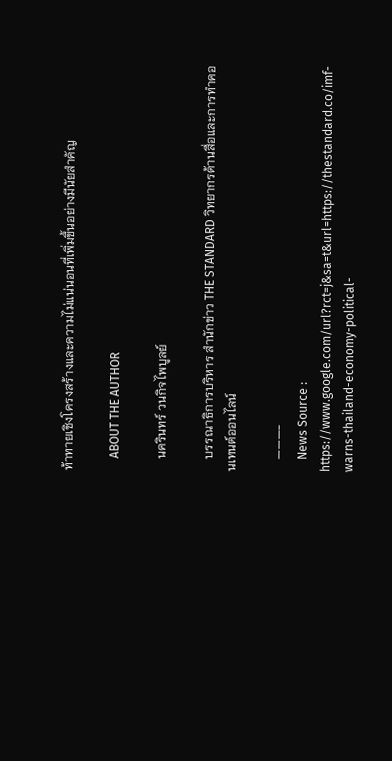ท้าทายเชิงโครงสร้างและความไม่แน่นอนที่เพิ่มขึ้นอย่างมีนัยสำคัญ

    ABOUT THE AUTHOR

    นครินทร์ วนกิจไพบูลย์

    บรรณาธิการบริหาร สำนักข่าว THE STANDARD วิทยากรด้านสื่อและการทำคอนเทนต์ออนไลน์

    ———-
    News Source : https://www.google.com/url?rct=j&sa=t&url=https://thestandard.co/imf-warns-thailand-economy-political-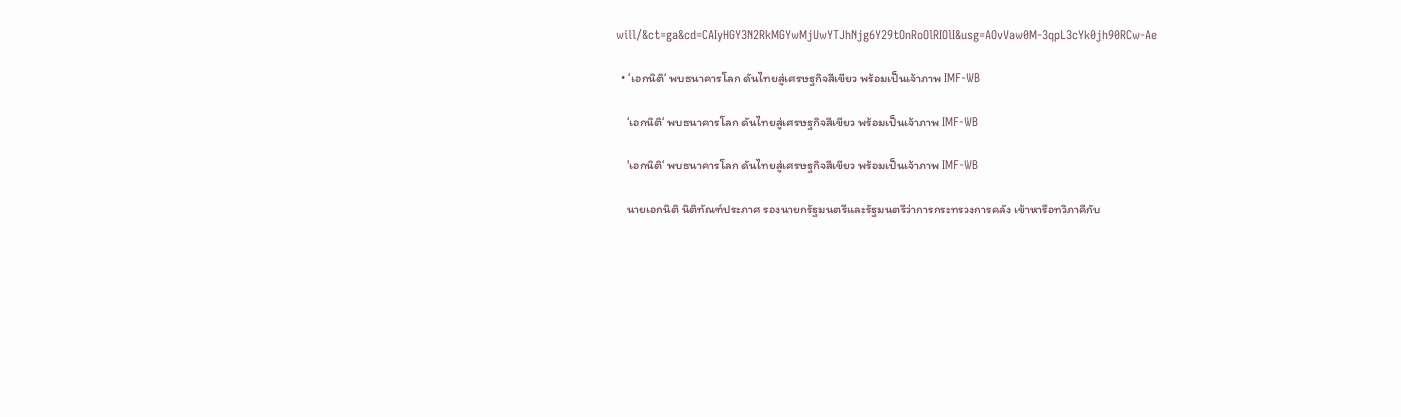will/&ct=ga&cd=CAIyHGY3N2RkMGYwMjUwYTJhNjg6Y29tOnRoOlRIOlI&usg=AOvVaw0M-3qpL3cYk0jh90RCw-Ae

  • ‘เอกนิติ‘ พบธนาคารโลก ดันไทยสู่เศรษฐกิจสีเขียว พร้อมเป็นเจ้าภาพ IMF-WB

    ‘เอกนิติ‘ พบธนาคารโลก ดันไทยสู่เศรษฐกิจสีเขียว พร้อมเป็นเจ้าภาพ IMF-WB

    'เอกนิติ‘ พบธนาคารโลก ดันไทยสู่เศรษฐกิจสีเขียว พร้อมเป็นเจ้าภาพ IMF-WB

    นายเอกนิติ นิติทัณฑ์ประภาศ รองนายกรัฐมนตรีและรัฐมนตรีว่าการกระทรวงการคลัง เข้าหารือทวิภาคีกับ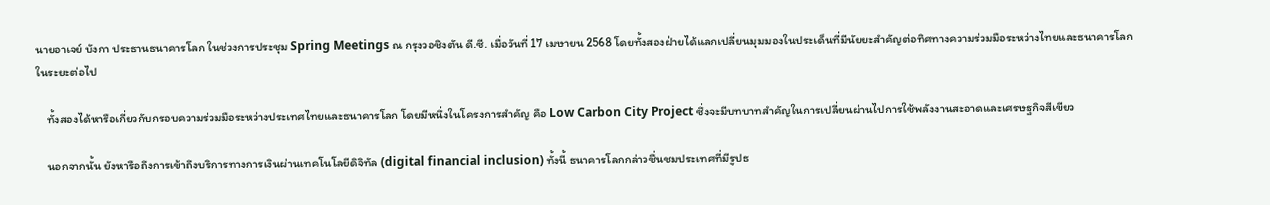นายอาเจย์ บังกา ประธานธนาคารโลก ในช่วงการประชุม Spring Meetings ณ กรุงวอชิงตัน ดี.ซี. เมื่อวันที่ 17 เมษายน 2568 โดยทั้งสองฝ่ายได้แลกเปลี่ยนมุมมองในประเด็นที่มีนัยยะสำคัญต่อทิศทางความร่วมมือระหว่างไทยและธนาคารโลกในระยะต่อไป

    ทั้งสองได้หารือเกี่ยวกับกรอบความร่วมมือระหว่างประเทศไทยและธนาคารโลก โดยมีหนึ่งในโครงการสำคัญ คือ Low Carbon City Project ซึ่งจะมีบทบาทสำคัญในการเปลี่ยนผ่านไปการใช้พลังงานสะอาดและเศรษฐกิจสีเขียว

    นอกจากนั้น ยังหารือถึงการเข้าถึงบริการทางการเงินผ่านเทคโนโลยีดิจิทัล (digital financial inclusion) ทั้งนี้ ธนาคารโลกกล่าวชื่นชมประเทศที่มีรูปธ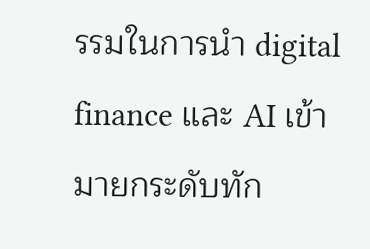รรมในการนำ digital finance และ AI เข้ามายกระดับทัก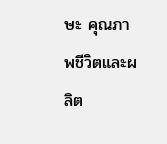ษะ คุณภาพชีวิตและผลิต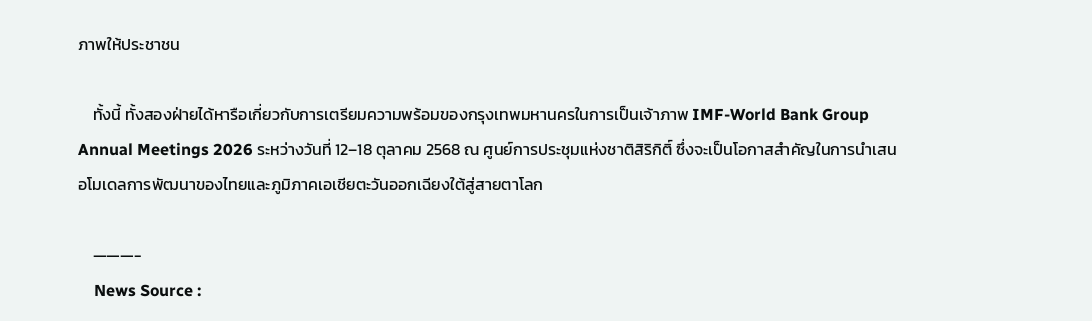ภาพให้ประชาชน

    ทั้งนี้ ทั้งสองฝ่ายได้หารือเกี่ยวกับการเตรียมความพร้อมของกรุงเทพมหานครในการเป็นเจ้าภาพ IMF-World Bank Group Annual Meetings 2026 ระหว่างวันที่ 12–18 ตุลาคม 2568 ณ ศูนย์การประชุมแห่งชาติสิริกิติ์ ซึ่งจะเป็นโอกาสสำคัญในการนำเสนอโมเดลการพัฒนาของไทยและภูมิภาคเอเชียตะวันออกเฉียงใต้สู่สายตาโลก

    ———-
    News Source :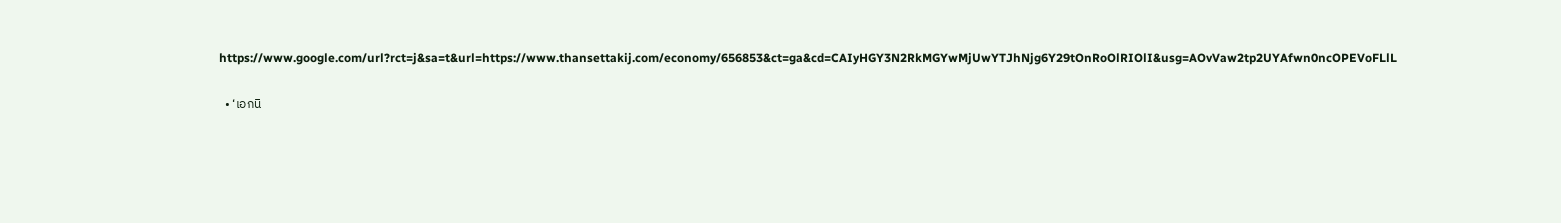https://www.google.com/url?rct=j&sa=t&url=https://www.thansettakij.com/economy/656853&ct=ga&cd=CAIyHGY3N2RkMGYwMjUwYTJhNjg6Y29tOnRoOlRIOlI&usg=AOvVaw2tp2UYAfwn0ncOPEVoFLlL

  • ‘เอกนิ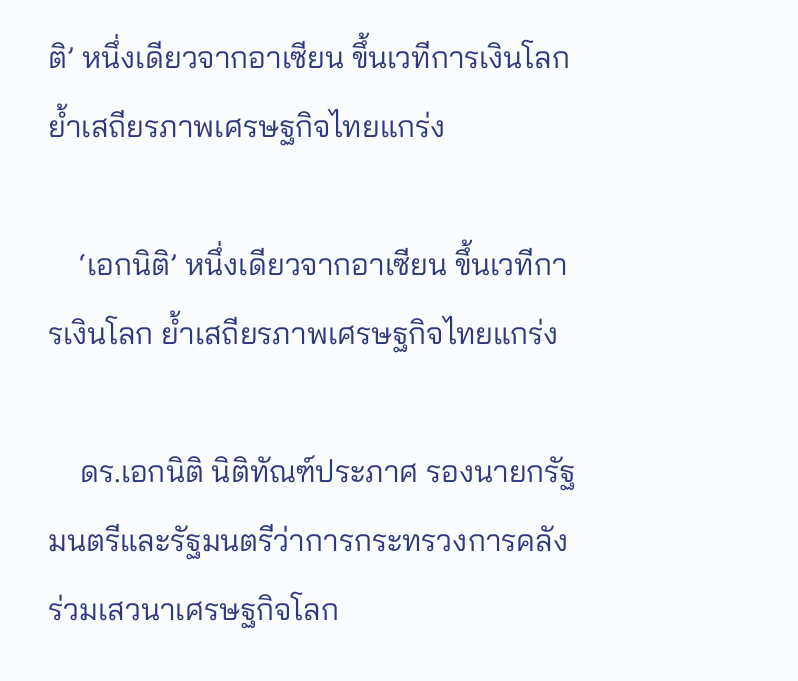ติ’ หนึ่งเดียวจากอาเซียน ขึ้นเวทีการเงินโลก ย้ำเสถียรภาพเศรษฐกิจไทยแกร่ง

    ‘เอกนิติ’ หนึ่งเดียวจากอาเซียน ขึ้นเวทีการเงินโลก ย้ำเสถียรภาพเศรษฐกิจไทยแกร่ง

    ดร.เอกนิติ นิติทัณฑ์ประภาศ รองนายกรัฐมนตรีและรัฐมนตรีว่าการกระทรวงการคลัง ร่วมเสวนาเศรษฐกิจโลก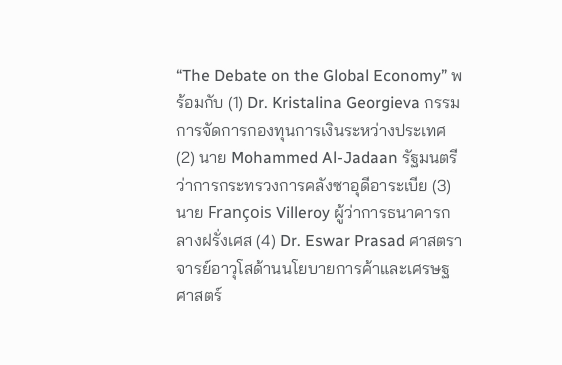“The Debate on the Global Economy” พร้อมกับ (1) Dr. Kristalina Georgieva กรรมการจัดการกองทุนการเงินระหว่างประเทศ (2) นาย Mohammed Al-Jadaan รัฐมนตรีว่าการกระทรวงการคลังซาอุดีอาระเบีย (3) นาย François Villeroy ผู้ว่าการธนาคารกลางฝรั่งเศส (4) Dr. Eswar Prasad ศาสตราจารย์อาวุโสด้านนโยบายการค้าและเศรษฐศาสตร์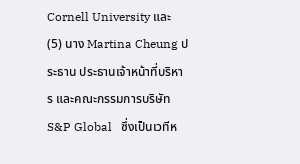Cornell University และ (5) นาง Martina Cheung ประธาน ประธานเจ้าหน้าที่บริหาร และคณะกรรมการบริษัท S&P Global   ซึ่งเป็นเวทีห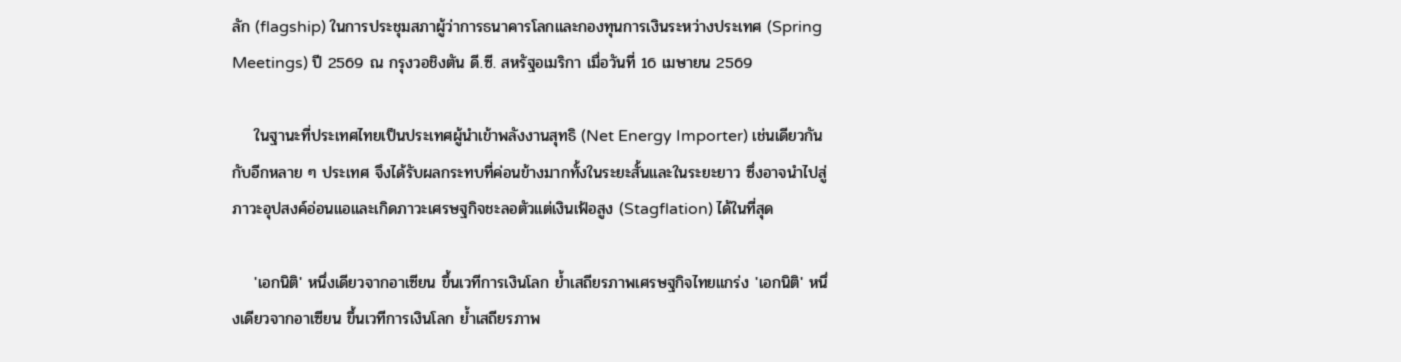ลัก (flagship) ในการประชุมสภาผู้ว่าการธนาคารโลกและกองทุนการเงินระหว่างประเทศ (Spring Meetings) ปี 2569 ณ กรุงวอชิงตัน ดี.ซี. สหรัฐอเมริกา เมื่อวันที่ 16 เมษายน 2569

    ในฐานะที่ประเทศไทยเป็นประเทศผู้นำเข้าพลังงานสุทธิ (Net Energy Importer) เช่นเดียวกันกับอีกหลาย ๆ ประเทศ จึงได้รับผลกระทบที่ค่อนข้างมากทั้งในระยะสั้นและในระยะยาว ซึ่งอาจนำไปสู่ภาวะอุปสงค์อ่อนแอและเกิดภาวะเศรษฐกิจชะลอตัวแต่เงินเฟ้อสูง (Stagflation) ได้ในที่สุด

    'เอกนิติ' หนึ่งเดียวจากอาเซียน ขึ้นเวทีการเงินโลก ย้ำเสถียรภาพเศรษฐกิจไทยแกร่ง 'เอกนิติ' หนึ่งเดียวจากอาเซียน ขึ้นเวทีการเงินโลก ย้ำเสถียรภาพ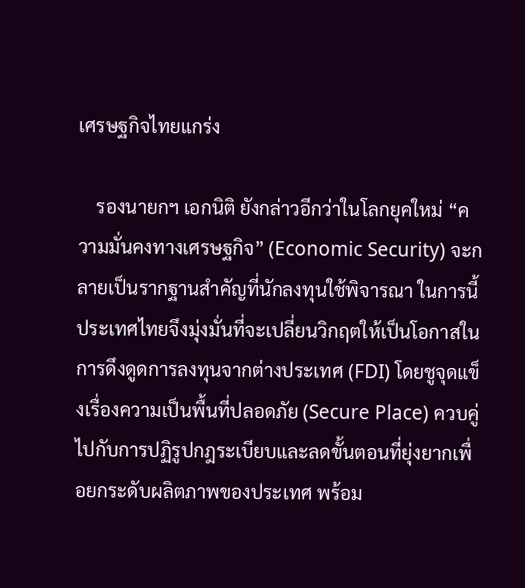เศรษฐกิจไทยแกร่ง

    รองนายกฯ เอกนิติ ยังกล่าวอีกว่าในโลกยุคใหม่ “ความมั่นคงทางเศรษฐกิจ” (Economic Security) จะกลายเป็นรากฐานสำคัญที่นักลงทุนใช้พิจารณา ในการนี้ ประเทศไทยจึงมุ่งมั่นที่จะเปลี่ยนวิกฤตให้เป็นโอกาสในการดึงดูดการลงทุนจากต่างประเทศ (FDI) โดยชูจุดแข็งเรื่องความเป็นพื้นที่ปลอดภัย (Secure Place) ควบคู่ไปกับการปฏิรูปกฎระเบียบและลดขั้นตอนที่ยุ่งยากเพื่อยกระดับผลิตภาพของประเทศ พร้อม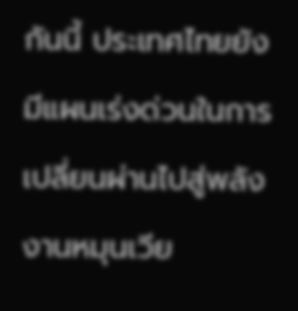กันนี้ ประเทศไทยยังมีแผนเร่งด่วนในการเปลี่ยนผ่านไปสู่พลังงานหมุนเวีย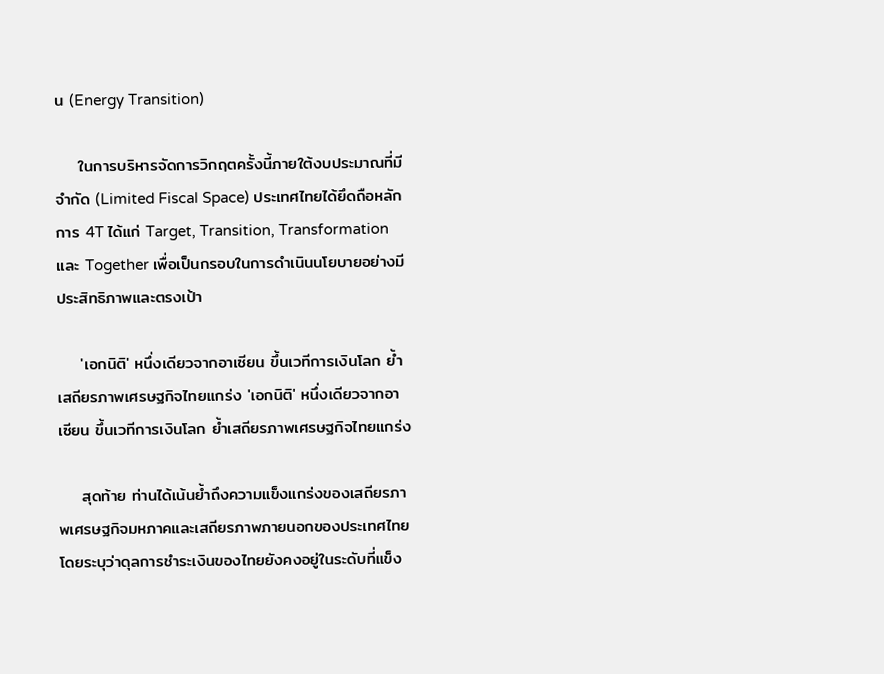น (Energy Transition)

    ในการบริหารจัดการวิกฤตครั้งนี้ภายใต้งบประมาณที่มีจำกัด (Limited Fiscal Space) ประเทศไทยได้ยึดถือหลักการ 4T ได้แก่ Target, Transition, Transformation และ Together เพื่อเป็นกรอบในการดำเนินนโยบายอย่างมีประสิทธิภาพและตรงเป้า

    'เอกนิติ' หนึ่งเดียวจากอาเซียน ขึ้นเวทีการเงินโลก ย้ำเสถียรภาพเศรษฐกิจไทยแกร่ง 'เอกนิติ' หนึ่งเดียวจากอาเซียน ขึ้นเวทีการเงินโลก ย้ำเสถียรภาพเศรษฐกิจไทยแกร่ง

    สุดท้าย ท่านได้เน้นย้ำถึงความแข็งแกร่งของเสถียรภาพเศรษฐกิจมหภาคและเสถียรภาพภายนอกของประเทศไทย โดยระบุว่าดุลการชำระเงินของไทยยังคงอยู่ในระดับที่แข็ง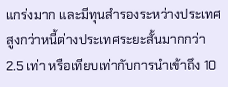แกร่งมาก และมีทุนสำรองระหว่างประเทศสูงกว่าหนี้ต่างประเทศระยะสั้นมากกว่า 2.5 เท่า หรือเทียบเท่ากับการนำเข้าถึง 10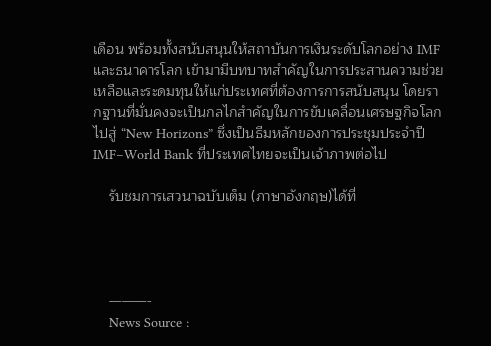เดือน พร้อมทั้งสนับสนุนให้สถาบันการเงินระดับโลกอย่าง IMF และธนาคารโลก เข้ามามีบทบาทสำคัญในการประสานความช่วยเหลือและระดมทุนให้แก่ประเทศที่ต้องการการสนับสนุน โดยรากฐานที่มั่นคงจะเป็นกลไกสำคัญในการขับเคลื่อนเศรษฐกิจโลกไปสู่ “New Horizons” ซึ่งเป็นธีมหลักของการประชุมประจำปี IMF–World Bank ที่ประเทศไทยจะเป็นเจ้าภาพต่อไป

    รับชมการเสวนาฉบับเต็ม (ภาษาอังกฤษ)ได้ที่




    ———-
    News Source :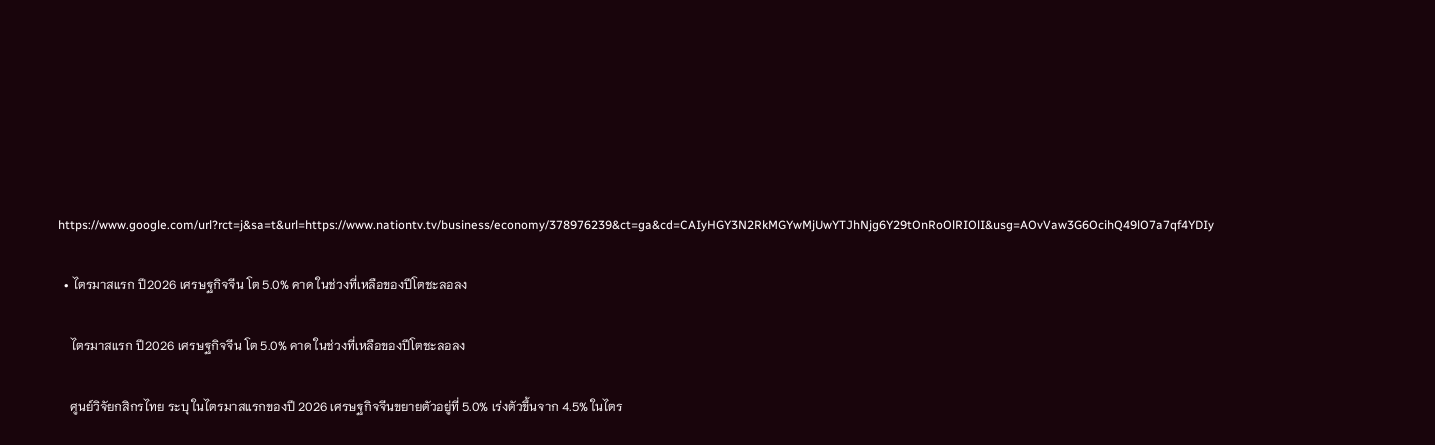https://www.google.com/url?rct=j&sa=t&url=https://www.nationtv.tv/business/economy/378976239&ct=ga&cd=CAIyHGY3N2RkMGYwMjUwYTJhNjg6Y29tOnRoOlRIOlI&usg=AOvVaw3G6OcihQ49lO7a7qf4YDIy

  • ไตรมาสแรก ปี2026 เศรษฐกิจจีน โต 5.0% คาด ในช่วงที่เหลือของปีโตชะลอลง

    ไตรมาสแรก ปี2026 เศรษฐกิจจีน โต 5.0% คาด ในช่วงที่เหลือของปีโตชะลอลง

    ศูนย์วิจัยกสิกรไทย ระบุ ในไตรมาสแรกของปี 2026 เศรษฐกิจจีนขยายตัวอยู่ที่ 5.0% เร่งตัวขึ้นจาก 4.5% ในไตร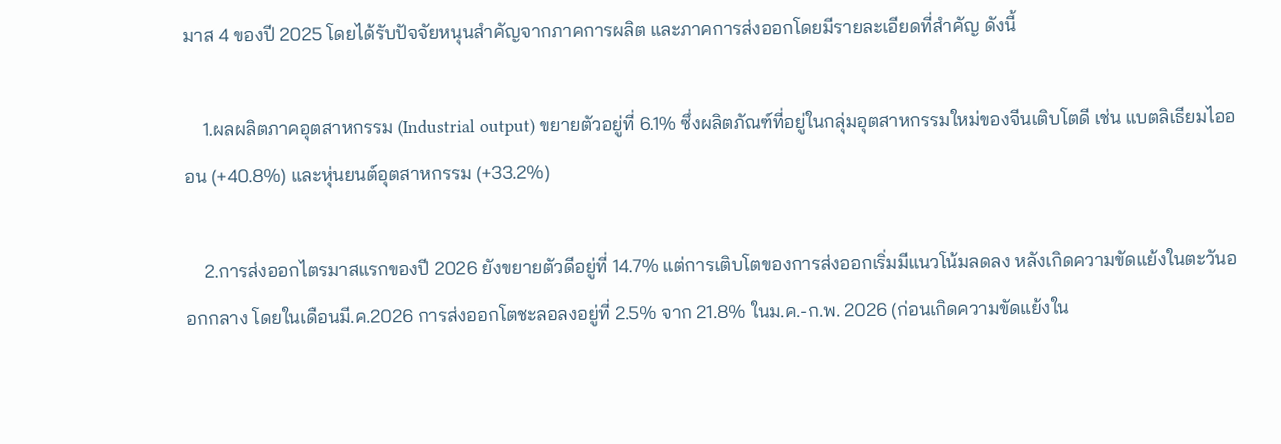มาส 4 ของปี 2025 โดยได้รับปัจจัยหนุนสำคัญจากภาคการผลิต และภาคการส่งออกโดยมีรายละเอียดที่สำคัญ ดังนี้

    1.ผลผลิตภาคอุตสาหกรรม (Industrial output) ขยายตัวอยู่ที่ 6.1% ซึ่งผลิตภัณฑ์ที่อยู่ในกลุ่มอุตสาหกรรมใหม่ของจีนเติบโตดี เช่น แบตลิเธียมไอออน (+40.8%) และหุ่นยนต์อุตสาหกรรม (+33.2%)

    2.การส่งออกไตรมาสแรกของปี 2026 ยังขยายตัวดีอยู่ที่ 14.7% แต่การเติบโตของการส่งออกเริ่มมีแนวโน้มลดลง หลังเกิดความขัดแย้งในตะวันออกกลาง โดยในเดือนมี.ค.2026 การส่งออกโตชะลอลงอยู่ที่ 2.5% จาก 21.8% ในม.ค.-ก.พ. 2026 (ก่อนเกิดความขัดแย้งใน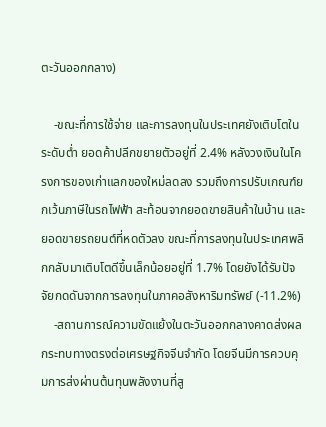ตะวันออกกลาง)

    -ขณะที่การใช้จ่าย และการลงทุนในประเทศยังเติบโตในระดับต่ำ ยอดค้าปลีกขยายตัวอยู่ที่ 2.4% หลังวงเงินในโครงการของเก่าแลกของใหม่ลดลง รวมถึงการปรับเกณฑ์ยกเว้นภาษีในรถไฟฟ้า สะท้อนจากยอดขายสินค้าในบ้าน และยอดขายรถยนต์ที่หดตัวลง ขณะที่การลงทุนในประเทศพลิกกลับมาเติบโตดีขึ้นเล็กน้อยอยู่ที่ 1.7% โดยยังได้รับปัจจัยกดดันจากการลงทุนในภาคอสังหาริมทรัพย์ (-11.2%)
    -สถานการณ์ความขัดแย้งในตะวันออกกลางคาดส่งผลกระทบทางตรงต่อเศรษฐกิจจีนจำกัด โดยจีนมีการควบคุมการส่งผ่านต้นทุนพลังงานที่สู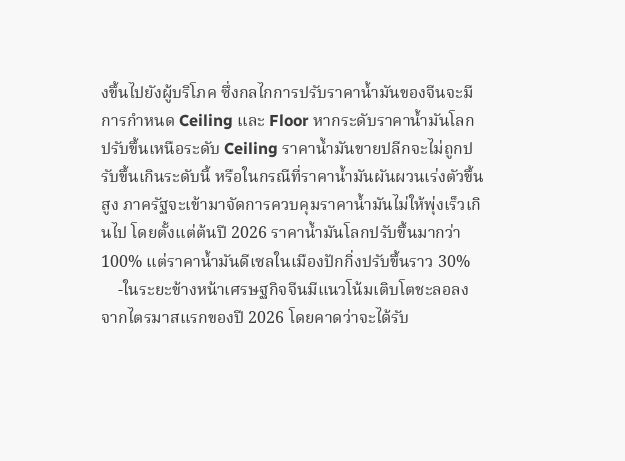งขึ้นไปยังผู้บริโภค ซึ่งกลไกการปรับราคาน้ำมันของจีนจะมีการกำหนด Ceiling และ Floor หากระดับราคาน้ำมันโลกปรับขึ้นเหนือระดับ Ceiling ราคาน้ำมันขายปลีกจะไม่ถูกปรับขึ้นเกินระดับนี้ หรือในกรณีที่ราคาน้ำมันผันผวนเร่งตัวขึ้นสูง ภาครัฐจะเข้ามาจัดการควบคุมราคาน้ำมันไม่ให้พุ่งเร็วเกินไป โดยตั้งแต่ต้นปี 2026 ราคาน้ำมันโลกปรับขึ้นมากว่า 100% แต่ราคาน้ำมันดีเซลในเมืองปักกิ่งปรับขึ้นราว 30%
    -ในระยะข้างหน้าเศรษฐกิจจีนมีแนวโน้มเติบโตชะลอลงจากไตรมาสแรกของปี 2026 โดยคาดว่าจะได้รับ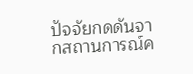ปัจจัยกดดันจากสถานการณ์ค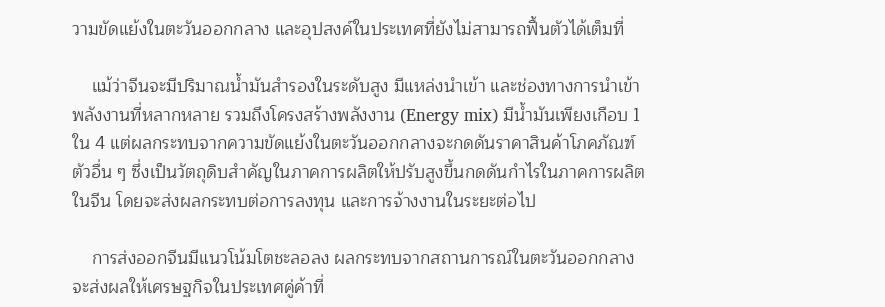วามขัดแย้งในตะวันออกกลาง และอุปสงค์ในประเทศที่ยังไม่สามารถฟื้นตัวได้เต็มที่

    แม้ว่าจีนจะมีปริมาณน้ำมันสำรองในระดับสูง มีแหล่งนำเข้า และช่องทางการนำเข้าพลังงานที่หลากหลาย รวมถึงโครงสร้างพลังงาน (Energy mix) มีน้ำมันเพียงเกือบ 1 ใน 4 แต่ผลกระทบจากความขัดแย้งในตะวันออกกลางจะกดดันราคาสินค้าโภคภัณฑ์ตัวอื่น ๆ ซึ่งเป็นวัตถุดิบสำคัญในภาคการผลิตให้ปรับสูงขึ้นกดดันกำไรในภาคการผลิตในจีน โดยจะส่งผลกระทบต่อการลงทุน และการจ้างงานในระยะต่อไป

    การส่งออกจีนมีแนวโน้มโตชะลอลง ผลกระทบจากสถานการณ์ในตะวันออกกลางจะส่งผลให้เศรษฐกิจในประเทศคู่ค้าที่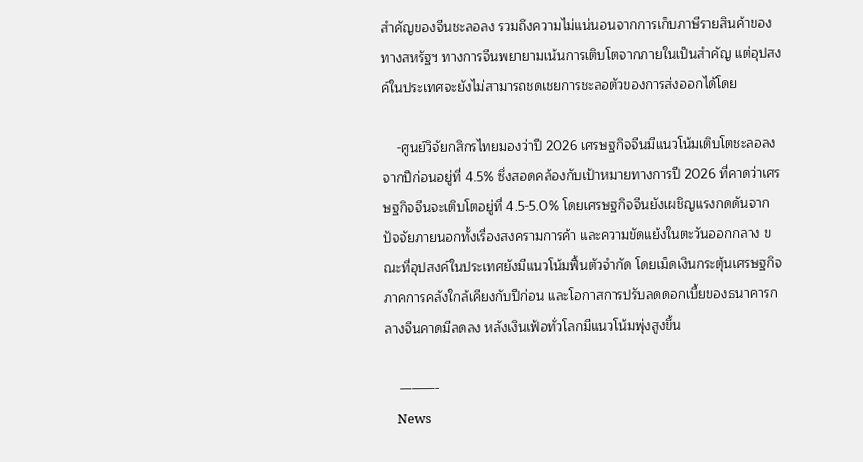สำคัญของจีนชะลอลง รวมถึงความไม่แน่นอนจากการเก็บภาษีรายสินค้าของทางสหรัฐฯ ทางการจีนพยายามเน้นการเติบโตจากภายในเป็นสำคัญ แต่อุปสงค์ในประเทศจะยังไม่สามารถชดเชยการชะลอตัวของการส่งออกได้โดย

    -ศูนย์วิจัยกสิกรไทยมองว่าปี 2026 เศรษฐกิจจีนมีแนวโน้มเติบโตชะลอลงจากปีก่อนอยู่ที่ 4.5% ซึ่งสอดคล้องกับเป้าหมายทางการปี 2026 ที่คาดว่าเศรษฐกิจจีนจะเติบโตอยู่ที่ 4.5-5.0% โดยเศรษฐกิจจีนยังเผชิญแรงกดดันจากปัจจัยภายนอกทั้งเรื่องสงครามการค้า และความขัดแย้งในตะวันออกกลาง ขณะที่อุปสงค์ในประเทศยังมีแนวโน้มฟื้นตัวจำกัด โดยเม็ดเงินกระตุ้นเศรษฐกิจภาคการคลังใกล้เคียงกับปีก่อน และโอกาสการปรับลดดอกเบี้ยของธนาคารกลางจีนคาดมีลดลง หลังเงินเฟ้อทั่วโลกมีแนวโน้มพุ่งสูงขึ้น

    ———-
    News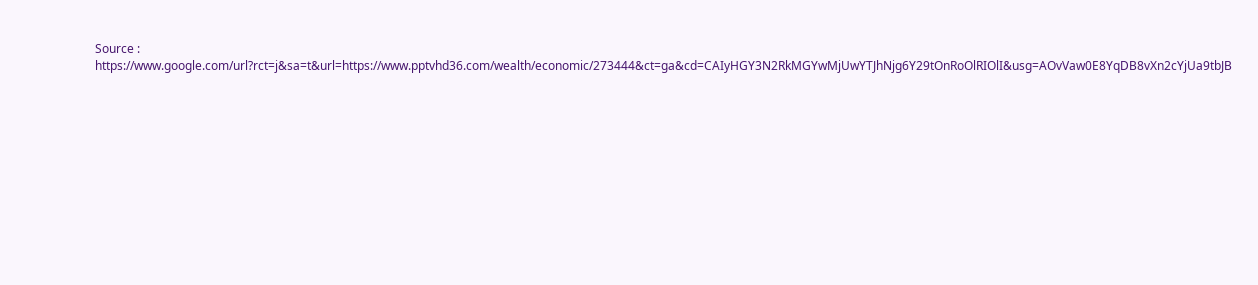Source : https://www.google.com/url?rct=j&sa=t&url=https://www.pptvhd36.com/wealth/economic/273444&ct=ga&cd=CAIyHGY3N2RkMGYwMjUwYTJhNjg6Y29tOnRoOlRIOlI&usg=AOvVaw0E8YqDB8vXn2cYjUa9tbJB